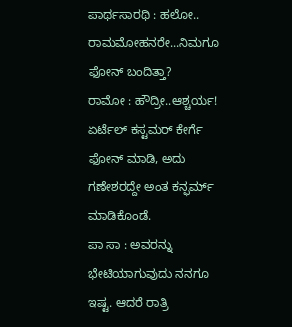ಪಾರ್ಥಸಾರಥಿ : ಹಲೋ.. ರಾಮಮೋಹನರೇ...ನಿಮಗೂ ಫೋನ್ ಬಂದಿತ್ತಾ?
ರಾಮೋ : ಹೌದ್ರೀ..ಆಶ್ಚರ್ಯ! ಏರ್ಟೆಲ್ ಕಸ್ಟಮರ್ ಕೇರ್ಗೆ ಫೋನ್ ಮಾಡಿ, ಅದು ಗಣೇಶರದ್ದೇ ಅಂತ ಕನ್ಫರ್ಮ್ ಮಾಡಿಕೊಂಡೆ.
ಪಾ ಸಾ : ಅವರನ್ನು ಭೇಟಿಯಾಗುವುದು ನನಗೂ ಇಷ್ಟ. ಆದರೆ ರಾತ್ರಿ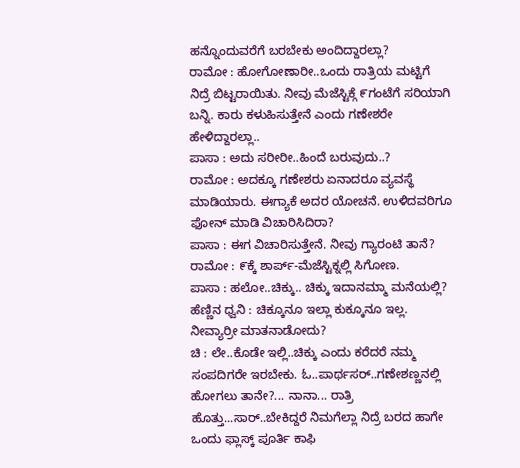ಹನ್ನೊಂದುವರೆಗೆ ಬರಬೇಕು ಅಂದಿದ್ದಾರಲ್ಲಾ?
ರಾಮೋ : ಹೋಗೋಣಾರೀ..ಒಂದು ರಾತ್ರಿಯ ಮಟ್ಟಿಗೆ ನಿದ್ರೆ ಬಿಟ್ಟರಾಯಿತು. ನೀವು ಮೆಜೆಸ್ಟಿಕ್ಗೆ ೯ಗಂಟೆಗೆ ಸರಿಯಾಗಿ ಬನ್ನಿ. ಕಾರು ಕಳುಹಿಸುತ್ತೇನೆ ಎಂದು ಗಣೇಶರೇ ಹೇಳಿದ್ದಾರಲ್ಲಾ..
ಪಾಸಾ : ಅದು ಸರೀರೀ..ಹಿಂದೆ ಬರುವುದು..?
ರಾಮೋ : ಅದಕ್ಕೂ ಗಣೇಶರು ಏನಾದರೂ ವ್ಯವಸ್ಥೆ ಮಾಡಿಯಾರು. ಈಗ್ಯಾಕೆ ಅದರ ಯೋಚನೆ. ಉಳಿದವರಿಗೂ ಫೋನ್ ಮಾಡಿ ವಿಚಾರಿಸಿದಿರಾ?
ಪಾಸಾ : ಈಗ ವಿಚಾರಿಸುತ್ತೇನೆ. ನೀವು ಗ್ಯಾರಂಟಿ ತಾನೆ?
ರಾಮೋ : ೯ಕ್ಕೆ ಶಾರ್ಪ್-ಮೆಜೆಸ್ಟಿಕ್ನಲ್ಲಿ ಸಿಗೋಣ.
ಪಾಸಾ : ಹಲೋ..ಚಿಕ್ಕು.. ಚಿಕ್ಕು ಇದಾನಮ್ಮಾ ಮನೆಯಲ್ಲಿ?
ಹೆಣ್ಣಿನ ಧ್ವನಿ : ಚಿಕ್ಕೂನೂ ಇಲ್ಲಾ ಕುಕ್ಕೂನೂ ಇಲ್ಲ. ನೀವ್ಯಾರ್ರೀ ಮಾತನಾಡೋದು?
ಚಿ : ಲೇ..ಕೊಡೇ ಇಲ್ಲಿ..ಚಿಕ್ಕು ಎಂದು ಕರೆದರೆ ನಮ್ಮ ಸಂಪದಿಗರೇ ಇರಬೇಕು. ಓ..ಪಾರ್ಥಸರ್..ಗಣೇಶಣ್ಣನಲ್ಲಿ ಹೋಗಲು ತಾನೇ?... ನಾನಾ... ರಾತ್ರಿ ಹೊತ್ತು...ಸಾರ್..ಬೇಕಿದ್ದರೆ ನಿಮಗೆಲ್ಲಾ ನಿದ್ರೆ ಬರದ ಹಾಗೇ ಒಂದು ಫ್ಲಾಸ್ಕ್ ಪೂರ್ತಿ ಕಾಫಿ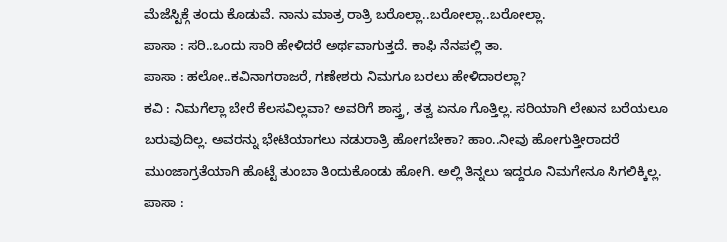ಮೆಜೆಸ್ಟಿಕ್ಗೆ ತಂದು ಕೊಡುವೆ. ನಾನು ಮಾತ್ರ ರಾತ್ರಿ ಬರೊಲ್ಲಾ..ಬರೋಲ್ಲಾ..ಬರೋಲ್ಲಾ.
ಪಾಸಾ : ಸರಿ..ಒಂದು ಸಾರಿ ಹೇಳಿದರೆ ಅರ್ಥವಾಗುತ್ತದೆ. ಕಾಫಿ ನೆನಪಲ್ಲಿ ತಾ.
ಪಾಸಾ : ಹಲೋ..ಕವಿನಾಗರಾಜರೆ, ಗಣೇಶರು ನಿಮಗೂ ಬರಲು ಹೇಳಿದಾರಲ್ಲಾ?
ಕವಿ : ನಿಮಗೆಲ್ಲಾ ಬೇರೆ ಕೆಲಸವಿಲ್ಲವಾ? ಅವರಿಗೆ ಶಾಸ್ತ್ರ, ತತ್ವ ಏನೂ ಗೊತ್ತಿಲ್ಲ. ಸರಿಯಾಗಿ ಲೇಖನ ಬರೆಯಲೂ ಬರುವುದಿಲ್ಲ. ಅವರನ್ನು ಭೇಟಿಯಾಗಲು ನಡುರಾತ್ರಿ ಹೋಗಬೇಕಾ? ಹಾಂ..ನೀವು ಹೋಗುತ್ತೀರಾದರೆ ಮುಂಜಾಗ್ರತೆಯಾಗಿ ಹೊಟ್ಟೆ ತುಂಬಾ ತಿಂದುಕೊಂಡು ಹೋಗಿ. ಅಲ್ಲಿ ತಿನ್ನಲು ಇದ್ದರೂ ನಿಮಗೇನೂ ಸಿಗಲಿಕ್ಕಿಲ್ಲ.
ಪಾಸಾ :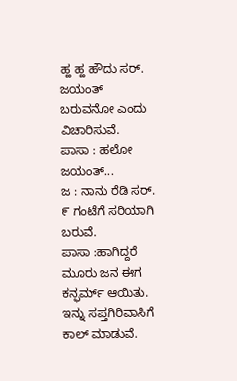ಹ್ಹ ಹ್ಹ ಹೌದು ಸರ್. ಜಯಂತ್ ಬರುವನೋ ಎಂದು ವಿಚಾರಿಸುವೆ.
ಪಾಸಾ : ಹಲೋ ಜಯಂತ್...
ಜ : ನಾನು ರೆಡಿ ಸರ್. ೯ ಗಂಟೆಗೆ ಸರಿಯಾಗಿ ಬರುವೆ.
ಪಾಸಾ :ಹಾಗಿದ್ದರೆ ಮೂರು ಜನ ಈಗ ಕನ್ಫರ್ಮ್ ಆಯಿತು. ಇನ್ನು ಸಪ್ತಗಿರಿವಾಸಿಗೆ ಕಾಲ್ ಮಾಡುವೆ.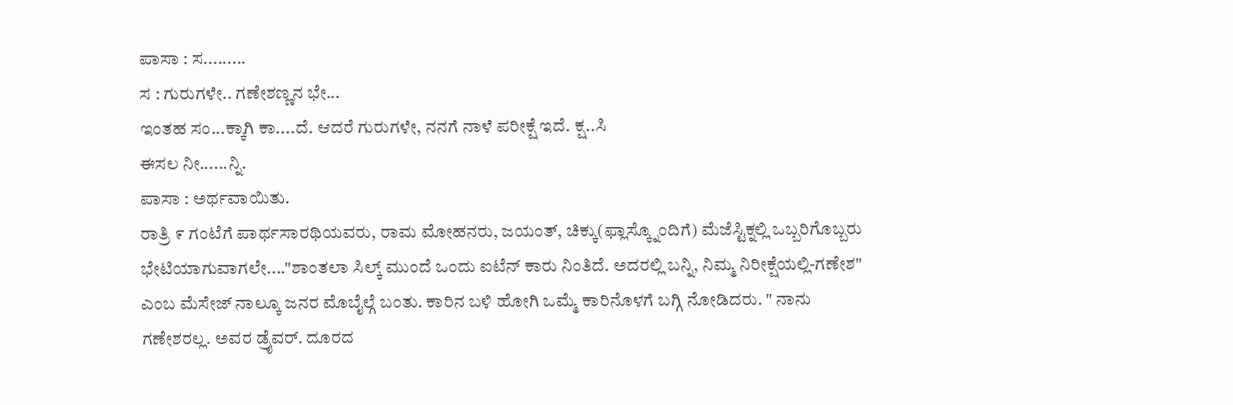ಪಾಸಾ : ಸ.........
ಸ : ಗುರುಗಳೇ.. ಗಣೇಶಣ್ಣನ ಭೇ...
ಇಂತಹ ಸಂ...ಕ್ಕಾಗಿ ಕಾ....ದೆ. ಆದರೆ ಗುರುಗಳೇ, ನನಗೆ ನಾಳೆ ಪರೀಕ್ಷೆ ಇದೆ. ಕ್ಷ..ಸಿ
ಈಸಲ ನೀ......ನ್ನಿ.
ಪಾಸಾ : ಅರ್ಥವಾಯಿತು.
ರಾತ್ರಿ ೯ ಗಂಟೆಗೆ ಪಾರ್ಥಸಾರಥಿಯವರು, ರಾಮ ಮೋಹನರು, ಜಯಂತ್, ಚಿಕ್ಕು(ಫ್ಲಾಸ್ಕ್ನೊಂದಿಗೆ) ಮೆಜೆಸ್ಟಿಕ್ನಲ್ಲಿ ಒಬ್ಬರಿಗೊಬ್ಬರು ಭೇಟಿಯಾಗುವಾಗಲೇ...."ಶಾಂತಲಾ ಸಿಲ್ಕ್ ಮುಂದೆ ಒಂದು ಐಟೆನ್ ಕಾರು ನಿಂತಿದೆ. ಅದರಲ್ಲಿ ಬನ್ನಿ, ನಿಮ್ಮ ನಿರೀಕ್ಷೆಯಲ್ಲಿ-ಗಣೇಶ" ಎಂಬ ಮೆಸೇಜ್ ನಾಲ್ಕೂ ಜನರ ಮೊಬೈಲ್ಗೆ ಬಂತು. ಕಾರಿನ ಬಳಿ ಹೋಗಿ ಒಮ್ಮೆ ಕಾರಿನೊಳಗೆ ಬಗ್ಗಿ ನೋಡಿದರು. " ನಾನು ಗಣೇಶರಲ್ಲ. ಅವರ ಡ್ರೈವರ್. ದೂರದ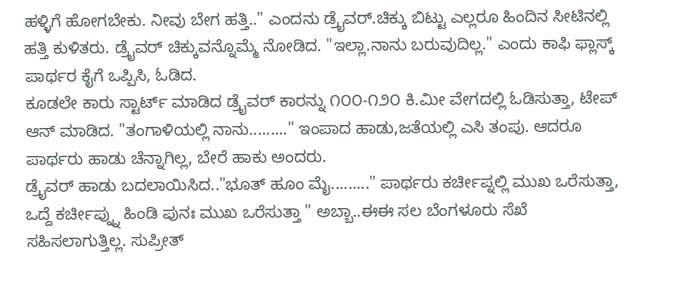ಹಳ್ಳಿಗೆ ಹೋಗಬೇಕು. ನೀವು ಬೇಗ ಹತ್ತಿ.." ಎಂದನು ಡ್ರೈವರ್.ಚಿಕ್ಕು ಬಿಟ್ಟು ಎಲ್ಲರೂ ಹಿಂದಿನ ಸೀಟಿನಲ್ಲಿ ಹತ್ತಿ ಕುಳಿತರು. ಡ್ರೈವರ್ ಚಿಕ್ಕುವನ್ನೊಮ್ಮೆ ನೋಡಿದ. "ಇಲ್ಲಾ.ನಾನು ಬರುವುದಿಲ್ಲ." ಎಂದು ಕಾಫಿ ಫ್ಲಾಸ್ಕ್ ಪಾರ್ಥರ ಕೈಗೆ ಒಪ್ಪಿಸಿ, ಓಡಿದ.
ಕೂಡಲೇ ಕಾರು ಸ್ಟಾರ್ಟ್ ಮಾಡಿದ ಡ್ರೈವರ್ ಕಾರನ್ನು ೧೦೦-೧೨೦ ಕಿ.ಮೀ ವೇಗದಲ್ಲಿ ಓಡಿಸುತ್ತಾ, ಟೇಪ್ ಆನ್ ಮಾಡಿದ. "ತಂಗಾಳಿಯಲ್ಲಿ ನಾನು........." ಇಂಪಾದ ಹಾಡು,ಜತೆಯಲ್ಲಿ ಎಸಿ ತಂಪು. ಆದರೂ ಪಾರ್ಥರು ಹಾಡು ಚೆನ್ನಾಗಿಲ್ಲ, ಬೇರೆ ಹಾಕು ಅಂದರು.
ಡ್ರೈವರ್ ಹಾಡು ಬದಲಾಯಿಸಿದ.."ಭೂತ್ ಹೂಂ ಮೈ........." ಪಾರ್ಥರು ಕರ್ಚೀಪ್ನಲ್ಲಿ ಮುಖ ಒರೆಸುತ್ತಾ, ಒದ್ದೆ ಕರ್ಚೀಪ್ನ್ನು ಹಿಂಡಿ ಪುನಃ ಮುಖ ಒರೆಸುತ್ತಾ " ಅಬ್ಬಾ..ಈಈ ಸಲ ಬೆಂಗಳೂರು ಸೆಖೆ ಸಹಿಸಲಾಗುತ್ತಿಲ್ಲ. ಸುಪ್ರೀತ್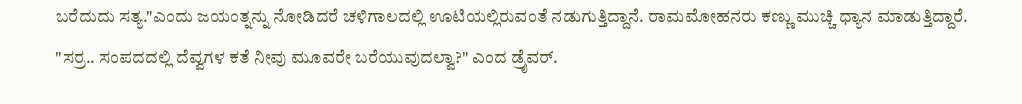ಬರೆದುದು ಸತ್ಯ."ಎಂದು ಜಯಂತ್ನನ್ನು ನೋಡಿದರೆ ಚಳಿಗಾಲದಲ್ಲಿ ಊಟಿಯಲ್ಲಿರುವಂತೆ ನಡುಗುತ್ತಿದ್ದಾನೆ. ರಾಮಮೋಹನರು ಕಣ್ಣು ಮುಚ್ಚಿ ಧ್ಯಾನ ಮಾಡುತ್ತಿದ್ದಾರೆ. "ಸರ್ರ.. ಸಂಪದದಲ್ಲಿ ದೆವ್ವಗಳ ಕತೆ ನೀವು ಮೂವರೇ ಬರೆಯುವುದಲ್ವಾ?" ಎಂದ ಡ್ರೈವರ್.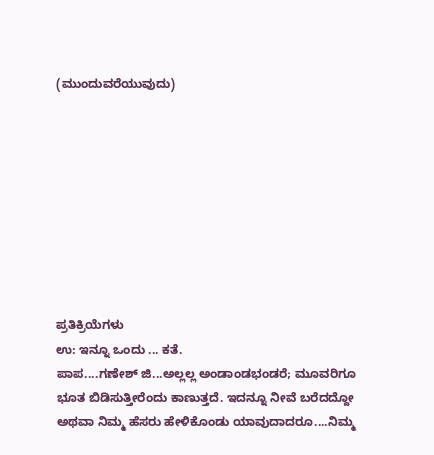(ಮುಂದುವರೆಯುವುದು)









ಪ್ರತಿಕ್ರಿಯೆಗಳು
ಉ: ಇನ್ನೂ ಒಂದು ... ಕತೆ.
ಪಾಪ....ಗಣೇಶ್ ಜಿ...ಅಲ್ಲಲ್ಲ ಅಂಡಾಂಡಭಂಡರೆ; ಮೂವರಿಗೂ ಭೂತ ಬಿಡಿಸುತ್ತೀರೆಂದು ಕಾಣುತ್ತದೆ. ಇದನ್ನೂ ನೀವೆ ಬರೆದದ್ದೋ ಅಥವಾ ನಿಮ್ಮ ಹೆಸರು ಹೇಳಿಕೊಂಡು ಯಾವುದಾದರೂ....ನಿಮ್ಮ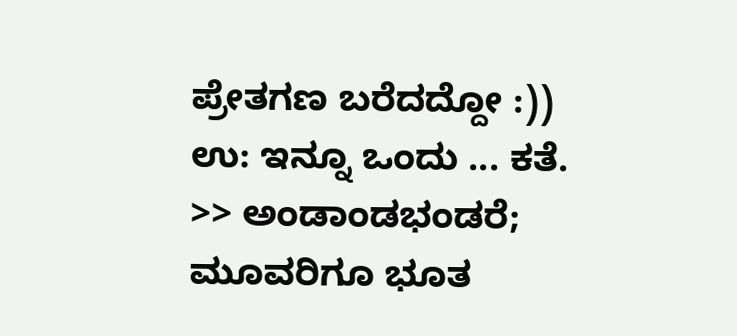ಪ್ರೇತಗಣ ಬರೆದದ್ದೋ :))
ಉ: ಇನ್ನೂ ಒಂದು ... ಕತೆ.
>> ಅಂಡಾಂಡಭಂಡರೆ; ಮೂವರಿಗೂ ಭೂತ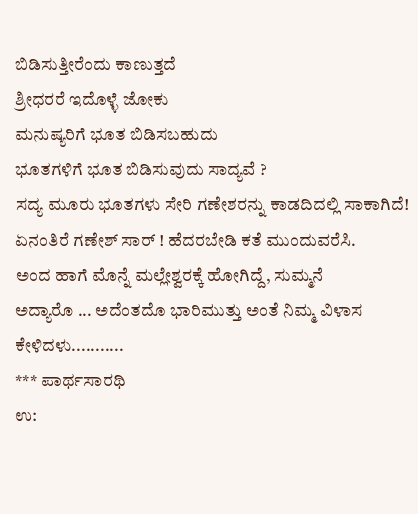ಬಿಡಿಸುತ್ತೀರೆಂದು ಕಾಣುತ್ತದೆ
ಶ್ರೀಧರರೆ ಇದೊಳ್ಳೆ ಜೋಕು
ಮನುಷ್ಯರಿಗೆ ಭೂತ ಬಿಡಿಸಬಹುದು
ಭೂತಗಳಿಗೆ ಭೂತ ಬಿಡಿಸುವುದು ಸಾದ್ಯವೆ ?
ಸದ್ಯ ಮೂರು ಭೂತಗಳು ಸೇರಿ ಗಣೇಶರನ್ನು ಕಾಡದಿದಲ್ಲಿ ಸಾಕಾಗಿದೆ!
ಏನಂತಿರೆ ಗಣೇಶ್ ಸಾರ್ ! ಹೆದರಬೇಡಿ ಕತೆ ಮುಂದುವರೆಸಿ.
ಅಂದ ಹಾಗೆ ಮೊನ್ನೆ ಮಲ್ಲೇಶ್ವರಕ್ಕೆ ಹೋಗಿದ್ದೆ, ಸುಮ್ಮನೆ
ಅದ್ಯಾರೊ ... ಅದೆಂತದೊ ಭಾರಿಮುತ್ತು ಅಂತೆ ನಿಮ್ಮ ವಿಳಾಸ ಕೇಳಿದಳು...........
*** ಪಾರ್ಥಸಾರಥಿ
ಉ: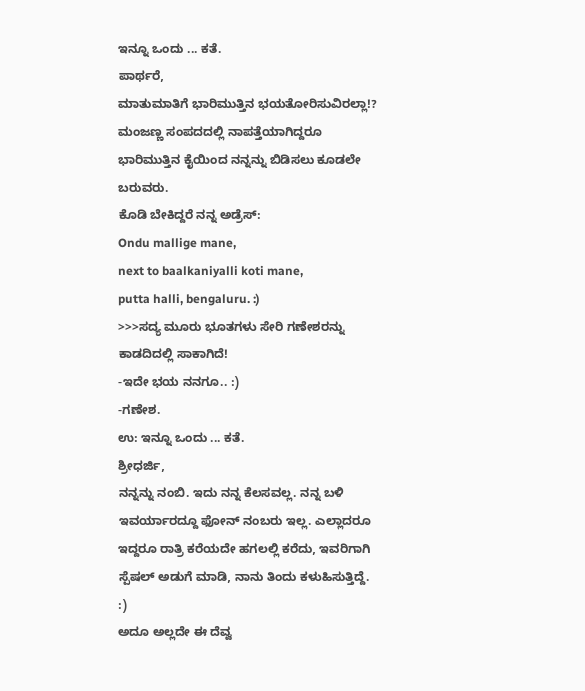ಇನ್ನೂ ಒಂದು ... ಕತೆ.
ಪಾರ್ಥರೆ,
ಮಾತುಮಾತಿಗೆ ಭಾರಿಮುತ್ತಿನ ಭಯತೋರಿಸುವಿರಲ್ಲಾ!? ಮಂಜಣ್ಣ ಸಂಪದದಲ್ಲಿ ನಾಪತ್ತೆಯಾಗಿದ್ದರೂ ಭಾರಿಮುತ್ತಿನ ಕೈಯಿಂದ ನನ್ನನ್ನು ಬಿಡಿಸಲು ಕೂಡಲೇ ಬರುವರು.
ಕೊಡಿ ಬೇಕಿದ್ದರೆ ನನ್ನ ಅಡ್ರೆಸ್:
Ondu mallige mane,
next to baalkaniyalli koti mane,
putta halli, bengaluru. :)
>>>ಸದ್ಯ ಮೂರು ಭೂತಗಳು ಸೇರಿ ಗಣೇಶರನ್ನು ಕಾಡದಿದಲ್ಲಿ ಸಾಕಾಗಿದೆ!
-ಇದೇ ಭಯ ನನಗೂ.. :)
-ಗಣೇಶ.
ಉ: ಇನ್ನೂ ಒಂದು ... ಕತೆ.
ಶ್ರೀಧರ್ಜಿ,
ನನ್ನನ್ನು ನಂಬಿ. ಇದು ನನ್ನ ಕೆಲಸವಲ್ಲ. ನನ್ನ ಬಳಿ ಇವರ್ಯಾರದ್ದೂ ಫೋನ್ ನಂಬರು ಇಲ್ಲ. ಎಲ್ಲಾದರೂ ಇದ್ದರೂ ರಾತ್ರಿ ಕರೆಯದೇ ಹಗಲಲ್ಲಿ ಕರೆದು, ಇವರಿಗಾಗಿ ಸ್ಪೆಷಲ್ ಅಡುಗೆ ಮಾಡಿ, ನಾನು ತಿಂದು ಕಳುಹಿಸುತ್ತಿದ್ದೆ. :)
ಅದೂ ಅಲ್ಲದೇ ಈ ದೆವ್ವ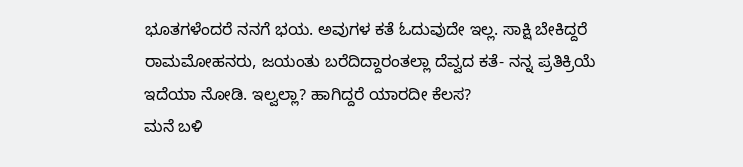ಭೂತಗಳೆಂದರೆ ನನಗೆ ಭಯ. ಅವುಗಳ ಕತೆ ಓದುವುದೇ ಇಲ್ಲ. ಸಾಕ್ಷಿ ಬೇಕಿದ್ದರೆ ರಾಮಮೋಹನರು, ಜಯಂತು ಬರೆದಿದ್ದಾರಂತಲ್ಲಾ ದೆವ್ವದ ಕತೆ- ನನ್ನ ಪ್ರತಿಕ್ರಿಯೆ ಇದೆಯಾ ನೋಡಿ. ಇಲ್ವಲ್ಲಾ? ಹಾಗಿದ್ದರೆ ಯಾರದೀ ಕೆಲಸ?
ಮನೆ ಬಳಿ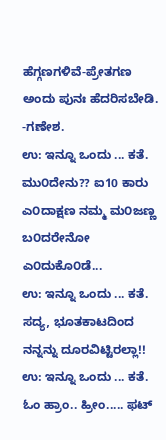ಹೆಗ್ಗಣಗಳಿವೆ-ಪ್ರೇತಗಣ ಅಂದು ಪುನಃ ಹೆದರಿಸಬೇಡಿ.
-ಗಣೇಶ.
ಉ: ಇನ್ನೂ ಒಂದು ... ಕತೆ.
ಮು೦ದೇನು?? ಐ10 ಕಾರು ಎ೦ದಾಕ್ಷಣ ನಮ್ಮ ಮ೦ಜಣ್ಣ ಬ೦ದರೇನೋ ಎ೦ದುಕೊ೦ಡೆ...
ಉ: ಇನ್ನೂ ಒಂದು ... ಕತೆ.
ಸದ್ಯ, ಭೂತಕಾಟದಿಂದ ನನ್ನನ್ನು ದೂರವಿಟ್ಟಿರಲ್ಲಾ!!
ಉ: ಇನ್ನೂ ಒಂದು ... ಕತೆ.
ಓಂ ಹ್ರಾಂ.. ಹ್ರೀಂ..... ಫಟ್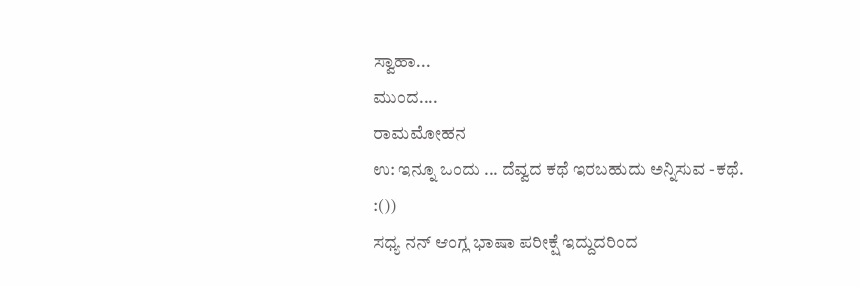ಸ್ವಾಹಾ...
ಮುಂದ....
ರಾಮಮೋಹನ
ಉ: ಇನ್ನೂ ಒಂದು ... ದೆವ್ವದ ಕಥೆ ಇರಬಹುದು ಅನ್ನಿಸುವ -ಕಥೆ.
:())
ಸಧ್ಯ ನನ್ ಆಂಗ್ಲ ಭಾಷಾ ಪರೀಕ್ಷೆ ಇದ್ದುದರಿಂದ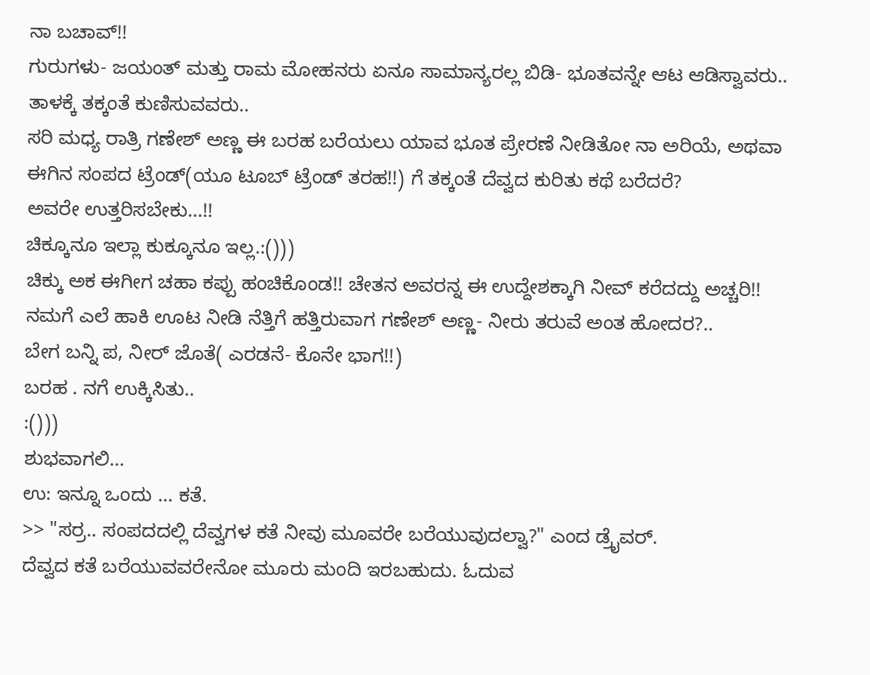ನಾ ಬಚಾವ್!!
ಗುರುಗಳು- ಜಯಂತ್ ಮತ್ತು ರಾಮ ಮೋಹನರು ಏನೂ ಸಾಮಾನ್ಯರಲ್ಲ ಬಿಡಿ- ಭೂತವನ್ನೇ ಆಟ ಆಡಿಸ್ವಾವರು..
ತಾಳಕ್ಕೆ ತಕ್ಕಂತೆ ಕುಣಿಸುವವರು..
ಸರಿ ಮಧ್ಯ ರಾತ್ರಿ ಗಣೇಶ್ ಅಣ್ಣ ಈ ಬರಹ ಬರೆಯಲು ಯಾವ ಭೂತ ಪ್ರೇರಣೆ ನೀಡಿತೋ ನಾ ಅರಿಯೆ, ಅಥವಾ ಈಗಿನ ಸಂಪದ ಟ್ರೆಂಡ್(ಯೂ ಟೂಬ್ ಟ್ರೆಂಡ್ ತರಹ!!) ಗೆ ತಕ್ಕಂತೆ ದೆವ್ವದ ಕುರಿತು ಕಥೆ ಬರೆದರೆ?
ಅವರೇ ಉತ್ತರಿಸಬೇಕು...!!
ಚಿಕ್ಕೂನೂ ಇಲ್ಲಾ ಕುಕ್ಕೂನೂ ಇಲ್ಲ.:()))
ಚಿಕ್ಕು ಅಕ ಈಗೀಗ ಚಹಾ ಕಪ್ಪು ಹಂಚಿಕೊಂಡ!! ಚೇತನ ಅವರನ್ನ ಈ ಉದ್ದೇಶಕ್ಕಾಗಿ ನೀವ್ ಕರೆದದ್ದು ಅಚ್ಚರಿ!!
ನಮಗೆ ಎಲೆ ಹಾಕಿ ಊಟ ನೀಡಿ ನೆತ್ತಿಗೆ ಹತ್ತಿರುವಾಗ ಗಣೇಶ್ ಅಣ್ಣ- ನೀರು ತರುವೆ ಅಂತ ಹೋದರ?..
ಬೇಗ ಬನ್ನಿ ಪ, ನೀರ್ ಜೊತೆ( ಎರಡನೆ- ಕೊನೇ ಭಾಗ!!)
ಬರಹ . ನಗೆ ಉಕ್ಕಿಸಿತು..
:()))
ಶುಭವಾಗಲಿ...
ಉ: ಇನ್ನೂ ಒಂದು ... ಕತೆ.
>> "ಸರ್ರ.. ಸಂಪದದಲ್ಲಿ ದೆವ್ವಗಳ ಕತೆ ನೀವು ಮೂವರೇ ಬರೆಯುವುದಲ್ವಾ?" ಎಂದ ಡ್ರೈವರ್.
ದೆವ್ವದ ಕತೆ ಬರೆಯುವವರೇನೋ ಮೂರು ಮಂದಿ ಇರಬಹುದು. ಓದುವ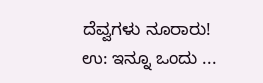ದೆವ್ವಗಳು ನೂರಾರು!
ಉ: ಇನ್ನೂ ಒಂದು ...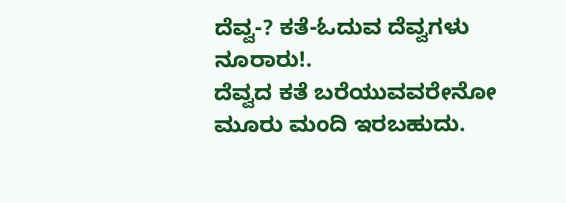ದೆವ್ವ-? ಕತೆ-ಓದುವ ದೆವ್ವಗಳು ನೂರಾರು!.
ದೆವ್ವದ ಕತೆ ಬರೆಯುವವರೇನೋ ಮೂರು ಮಂದಿ ಇರಬಹುದು.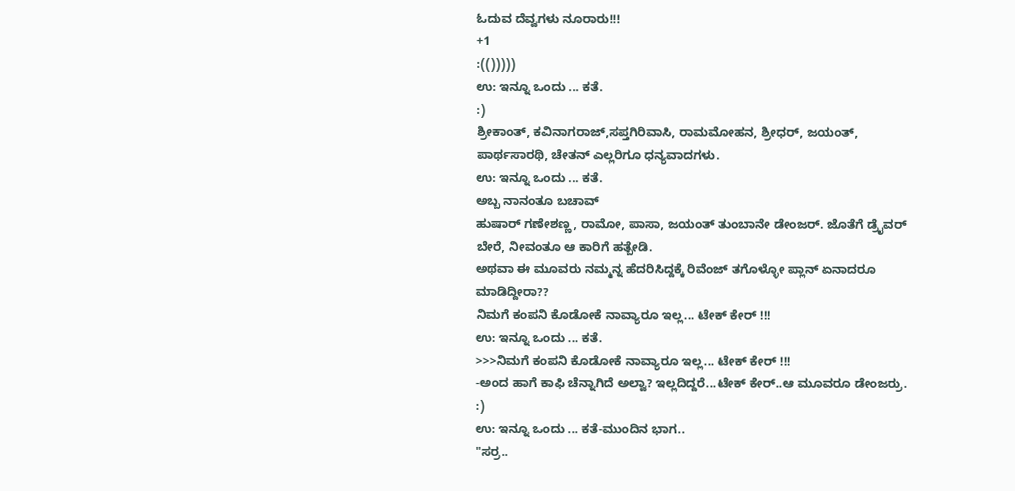ಓದುವ ದೆವ್ವಗಳು ನೂರಾರು!!!
+1
:(()))))
ಉ: ಇನ್ನೂ ಒಂದು ... ಕತೆ.
:)
ಶ್ರೀಕಾಂತ್, ಕವಿನಾಗರಾಜ್,ಸಪ್ತಗಿರಿವಾಸಿ, ರಾಮಮೋಹನ, ಶ್ರೀಧರ್, ಜಯಂತ್, ಪಾರ್ಥಸಾರಥಿ, ಚೇತನ್ ಎಲ್ಲರಿಗೂ ಧನ್ಯವಾದಗಳು.
ಉ: ಇನ್ನೂ ಒಂದು ... ಕತೆ.
ಅಬ್ಬ ನಾನಂತೂ ಬಚಾವ್
ಹುಷಾರ್ ಗಣೇಶಣ್ಣ, ರಾಮೋ, ಪಾಸಾ, ಜಯಂತ್ ತುಂಬಾನೇ ಡೇಂಜರ್. ಜೊತೆಗೆ ಡ್ರೈವರ್ ಬೇರೆ, ನೀವಂತೂ ಆ ಕಾರಿಗೆ ಹತ್ಬೇಡಿ.
ಅಥವಾ ಈ ಮೂವರು ನಮ್ಮನ್ನ ಹೆದರಿಸಿದ್ದಕ್ಕೆ ರಿವೆಂಜ್ ತಗೊಳ್ಳೋ ಪ್ಲಾನ್ ಏನಾದರೂ ಮಾಡಿದ್ದೀರಾ??
ನಿಮಗೆ ಕಂಪನಿ ಕೊಡೋಕೆ ನಾವ್ಯಾರೂ ಇಲ್ಲ... ಟೇಕ್ ಕೇರ್ !!!
ಉ: ಇನ್ನೂ ಒಂದು ... ಕತೆ.
>>>ನಿಮಗೆ ಕಂಪನಿ ಕೊಡೋಕೆ ನಾವ್ಯಾರೂ ಇಲ್ಲ... ಟೇಕ್ ಕೇರ್ !!!
-ಅಂದ ಹಾಗೆ ಕಾಫಿ ಚೆನ್ನಾಗಿದೆ ಅಲ್ವಾ? ಇಲ್ಲದಿದ್ದರೆ...ಟೇಕ್ ಕೇರ್..ಆ ಮೂವರೂ ಡೇಂಜರ್ರು. :)
ಉ: ಇನ್ನೂ ಒಂದು ... ಕತೆ-ಮುಂದಿನ ಭಾಗ..
"ಸರ್ರ..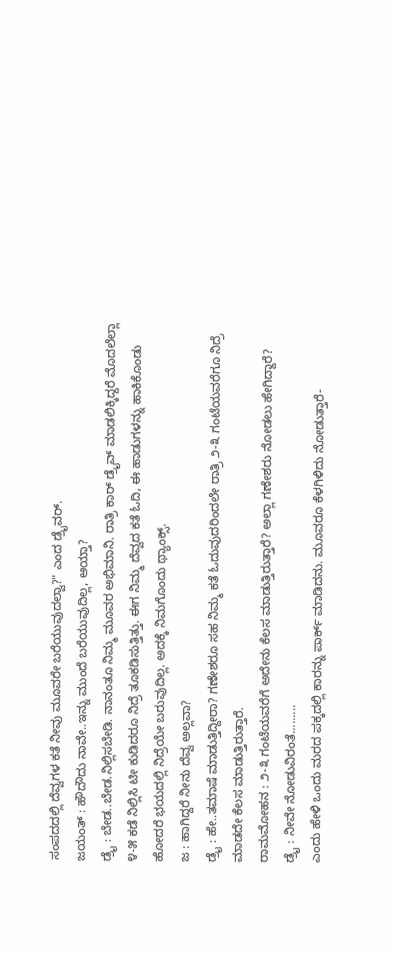ಸಂಪದದಲ್ಲಿ ದೆವ್ವಗಳ ಕತೆ ನೀವು ಮೂವರೇ ಬರೆಯುವುದಲ್ವಾ?" ಎಂದ ಡ್ರೈವರ್.
ಜಯಂತ್ : ಹೌದೌದು ನಾವೇ..ಇನ್ನು ಮುಂದೆ ಬರೆಯುವುದಿಲ್ಲ, ಆಯ್ತಾ?
ಡ್ರೈ : ಬೇಡ..ಬೇಡ.ನಿಲ್ಲಿಸಬೇಡಿ. ನಾನಂತೂ ನಿಮ್ಮ ಮೂವರ ಅಭಿಮಾನಿ. ರಾತ್ರಿ ಕಾರ್ ಡ್ರೈವ್ ಮಾಡಲಿಕ್ಕಿದ್ದರೆ ಮೊದಲೆಲ್ಲಾ ೪-೫ ಕಡೆ ನಿಲ್ಲಿಸಿ ಟೀ ಕುಡಿದರೂ ನಿದ್ರೆ ತೂಕಡಿಸುತ್ತಿತ್ತು. ಈಗ ನಿಮ್ಮ ದೆವ್ವದ ಕತೆ ಓದಿ, ಈ ಹಾಡುಗಳನ್ನು ಹಾಕಿಕೊಂಡು ಹೋದರೆ ಭಯದಲ್ಲಿ ನಿದ್ರೆಯೇ ಬರುವುದಿಲ್ಲ. ಅದಕ್ಕೆ ನಿಮಗೊಂದು ಥ್ಯಾಂಕ್ಸ್.
ಜ : ಹಾಗಿದ್ದರೆ ನೀನು ದೆವ್ವ ಅಲ್ಲವಾ?
ಡ್ರೈ : ಹೇ..ತಮಾಷೆ ಮಾಡುತ್ತಿದ್ದೀರಾ? ಗಣೇಶರೂ ಸಹ ನಿಮ್ಮ ಕತೆ ಓದುವುದರಿಂದಲೇ ರಾತ್ರಿ ೨-೩ ಗಂಟೆಯವರೆಗೂ ನಿದ್ರೆ ಮಾಡದೇ ಕೆಲಸ ಮಾಡುತ್ತಿರುತ್ತಾರೆ.
ರಾಮಮೋಹನ : ೨-೩ ಗಂಟೆಯವರೆಗೆ ಅದೇನು ಕೆಲಸ ಮಾಡುತ್ತಿರುತ್ತಾರೆ? ಅಲ್ಲಾ ಗಣೇಶರು ನೋಡಲು ಹೇಗಿದ್ದಾರೆ?
ಡ್ರೈ : ನೀವೇ ನೋಡುವಿರಂತೆ.........
ಎಂದು ಹೇಳಿ ಒಂದು ಮರದ ಪಕ್ಕದಲ್ಲಿ ಕಾರನ್ನು ಪಾರ್ಕ್ ಮಾಡಿದನು. ಮೂವರೂ ಕೆಳಗಿಳಿದು ನೋಡುತ್ತಾರೆ-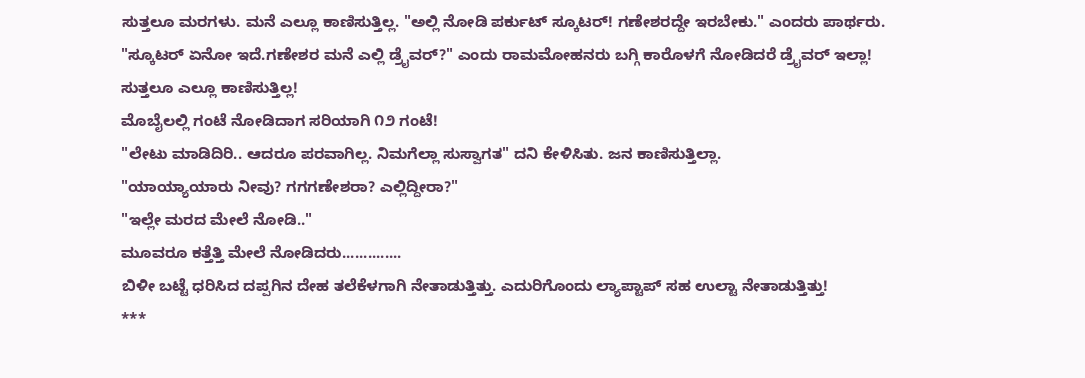ಸುತ್ತಲೂ ಮರಗಳು. ಮನೆ ಎಲ್ಲೂ ಕಾಣಿಸುತ್ತಿಲ್ಲ. "ಅಲ್ಲಿ ನೋಡಿ ಪರ್ಕುಟ್ ಸ್ಕೂಟರ್! ಗಣೇಶರದ್ದೇ ಇರಬೇಕು." ಎಂದರು ಪಾರ್ಥರು.
"ಸ್ಕೂಟರ್ ಏನೋ ಇದೆ.ಗಣೇಶರ ಮನೆ ಎಲ್ಲಿ ಡ್ರೈವರ್?" ಎಂದು ರಾಮಮೋಹನರು ಬಗ್ಗಿ ಕಾರೊಳಗೆ ನೋಡಿದರೆ ಡ್ರೈವರ್ ಇಲ್ಲಾ! ಸುತ್ತಲೂ ಎಲ್ಲೂ ಕಾಣಿಸುತ್ತಿಲ್ಲ!
ಮೊಬೈಲಲ್ಲಿ ಗಂಟೆ ನೋಡಿದಾಗ ಸರಿಯಾಗಿ ೧೨ ಗಂಟೆ!
"ಲೇಟು ಮಾಡಿದಿರಿ.. ಆದರೂ ಪರವಾಗಿಲ್ಲ. ನಿಮಗೆಲ್ಲಾ ಸುಸ್ವಾಗತ" ದನಿ ಕೇಳಿಸಿತು. ಜನ ಕಾಣಿಸುತ್ತಿಲ್ಲಾ.
"ಯಾಯ್ಯಾಯಾರು ನೀವು? ಗಗಗಣೇಶರಾ? ಎಲ್ಲಿದ್ದೀರಾ?"
"ಇಲ್ಲೇ ಮರದ ಮೇಲೆ ನೋಡಿ.."
ಮೂವರೂ ಕತ್ತೆತ್ತಿ ಮೇಲೆ ನೋಡಿದರು..............
ಬಿಳೀ ಬಟ್ಟೆ ಧರಿಸಿದ ದಪ್ಪಗಿನ ದೇಹ ತಲೆಕೆಳಗಾಗಿ ನೇತಾಡುತ್ತಿತ್ತು. ಎದುರಿಗೊಂದು ಲ್ಯಾಪ್ಟಾಪ್ ಸಹ ಉಲ್ಟಾ ನೇತಾಡುತ್ತಿತ್ತು!
***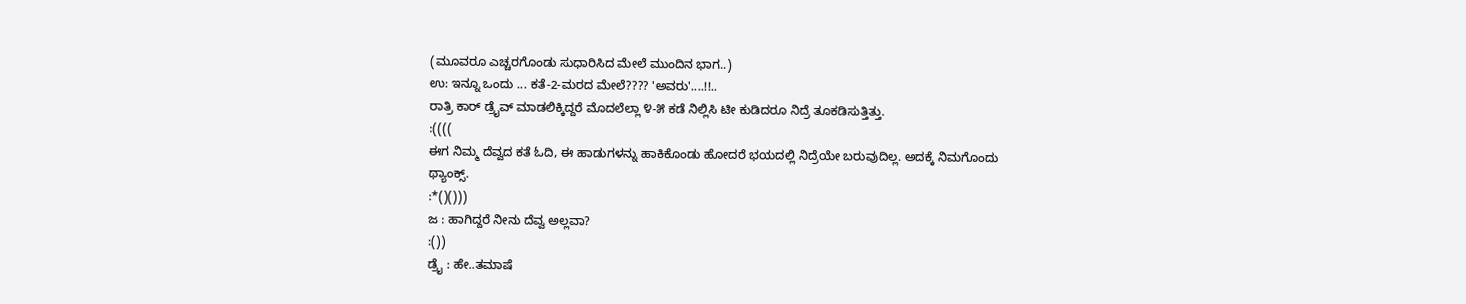(ಮೂವರೂ ಎಚ್ಚರಗೊಂಡು ಸುಧಾರಿಸಿದ ಮೇಲೆ ಮುಂದಿನ ಭಾಗ..)
ಉ: ಇನ್ನೂ ಒಂದು ... ಕತೆ-2-ಮರದ ಮೇಲೆ???? 'ಅವರು'....!!..
ರಾತ್ರಿ ಕಾರ್ ಡ್ರೈವ್ ಮಾಡಲಿಕ್ಕಿದ್ದರೆ ಮೊದಲೆಲ್ಲಾ ೪-೫ ಕಡೆ ನಿಲ್ಲಿಸಿ ಟೀ ಕುಡಿದರೂ ನಿದ್ರೆ ತೂಕಡಿಸುತ್ತಿತ್ತು.
:((((
ಈಗ ನಿಮ್ಮ ದೆವ್ವದ ಕತೆ ಓದಿ, ಈ ಹಾಡುಗಳನ್ನು ಹಾಕಿಕೊಂಡು ಹೋದರೆ ಭಯದಲ್ಲಿ ನಿದ್ರೆಯೇ ಬರುವುದಿಲ್ಲ. ಅದಕ್ಕೆ ನಿಮಗೊಂದು ಥ್ಯಾಂಕ್ಸ್.
:*()()))
ಜ : ಹಾಗಿದ್ದರೆ ನೀನು ದೆವ್ವ ಅಲ್ಲವಾ?
:())
ಡ್ರೈ : ಹೇ..ತಮಾಷೆ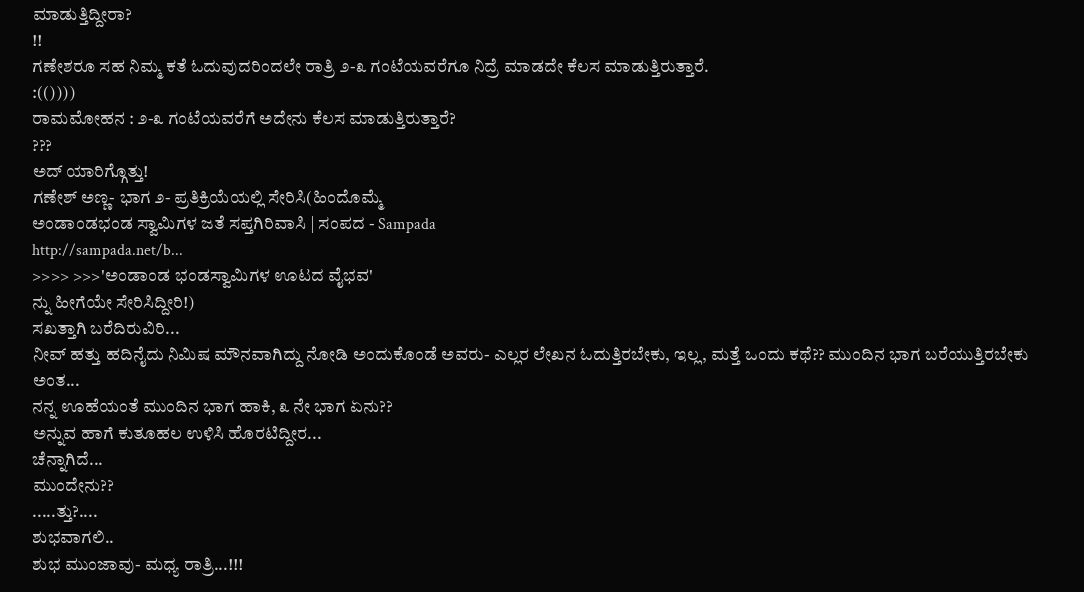ಮಾಡುತ್ತಿದ್ದೀರಾ?
!!
ಗಣೇಶರೂ ಸಹ ನಿಮ್ಮ ಕತೆ ಓದುವುದರಿಂದಲೇ ರಾತ್ರಿ ೨-೩ ಗಂಟೆಯವರೆಗೂ ನಿದ್ರೆ ಮಾಡದೇ ಕೆಲಸ ಮಾಡುತ್ತಿರುತ್ತಾರೆ.
:(())))
ರಾಮಮೋಹನ : ೨-೩ ಗಂಟೆಯವರೆಗೆ ಅದೇನು ಕೆಲಸ ಮಾಡುತ್ತಿರುತ್ತಾರೆ?
???
ಅದ್ ಯಾರಿಗ್ಗೊತ್ತು!
ಗಣೇಶ್ ಅಣ್ಣ- ಭಾಗ ೨- ಪ್ರತಿಕ್ರಿಯೆಯಲ್ಲಿ ಸೇರಿಸಿ(ಹಿಂದೊಮ್ಮೆ
ಅಂಡಾಂಡಭಂಡ ಸ್ವಾಮಿಗಳ ಜತೆ ಸಪ್ತಗಿರಿವಾಸಿ | ಸಂಪದ - Sampada
http://sampada.net/b...
>>>> >>>'ಅಂಡಾಂಡ ಭಂಡಸ್ವಾಮಿಗಳ ಊಟದ ವೈಭವ'
ನ್ನು ಹೀಗೆಯೇ ಸೇರಿಸಿದ್ದೀರಿ!)
ಸಖತ್ತಾಗಿ ಬರೆದಿರುವಿರಿ...
ನೀವ್ ಹತ್ತು ಹದಿನೈದು ನಿಮಿಷ ಮೌನವಾಗಿದ್ದು ನೋಡಿ ಅಂದುಕೊಂಡೆ ಅವರು- ಎಲ್ಲರ ಲೇಖನ ಓದುತ್ತಿರಬೇಕು, ಇಲ್ಲ, ಮತ್ತೆ ಒಂದು ಕಥೆ?? ಮುಂದಿನ ಭಾಗ ಬರೆಯುತ್ತಿರಬೇಕು ಅಂತ...
ನನ್ನ ಊಹೆಯಂತೆ ಮುಂದಿನ ಭಾಗ ಹಾಕಿ, ೩ ನೇ ಭಾಗ ಏನು??
ಅನ್ನುವ ಹಾಗೆ ಕುತೂಹಲ ಉಳಿಸಿ ಹೊರಟಿದ್ದೀರ...
ಚೆನ್ನಾಗಿದೆ...
ಮುಂದೇನು??
.....ತ್ತು?....
ಶುಭವಾಗಲಿ..
ಶುಭ ಮುಂಜಾವು- ಮಧ್ಯ ರಾತ್ರಿ...!!!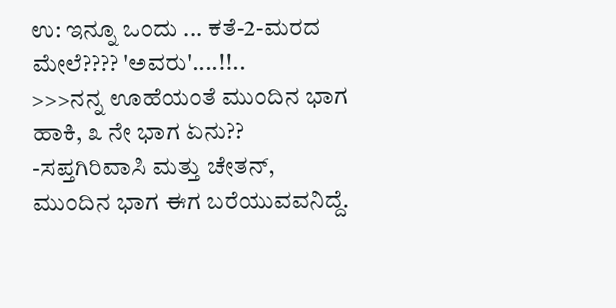ಉ: ಇನ್ನೂ ಒಂದು ... ಕತೆ-2-ಮರದ ಮೇಲೆ???? 'ಅವರು'....!!..
>>>ನನ್ನ ಊಹೆಯಂತೆ ಮುಂದಿನ ಭಾಗ ಹಾಕಿ, ೩ ನೇ ಭಾಗ ಏನು??
-ಸಪ್ತಗಿರಿವಾಸಿ ಮತ್ತು ಚೇತನ್,
ಮುಂದಿನ ಭಾಗ ಈಗ ಬರೆಯುವವನಿದ್ದೆ.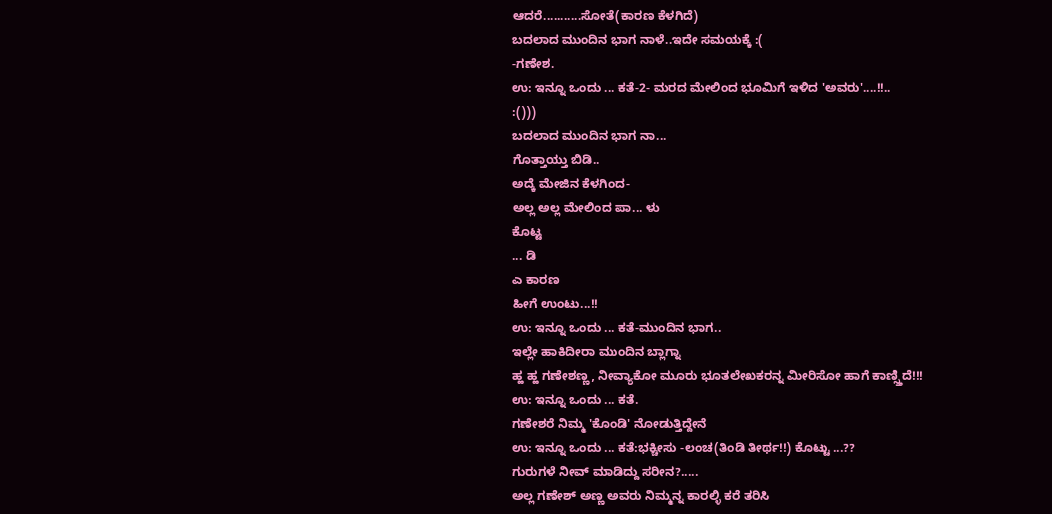ಆದರೆ...........ಸೋತೆ(ಕಾರಣ ಕೆಳಗಿದೆ)
ಬದಲಾದ ಮುಂದಿನ ಭಾಗ ನಾಳೆ..ಇದೇ ಸಮಯಕ್ಕೆ :(
-ಗಣೇಶ.
ಉ: ಇನ್ನೂ ಒಂದು ... ಕತೆ-2- ಮರದ ಮೇಲಿಂದ ಭೂಮಿಗೆ ಇಳಿದ 'ಅವರು'....!!..
:()))
ಬದಲಾದ ಮುಂದಿನ ಭಾಗ ನಾ...
ಗೊತ್ತಾಯ್ತು ಬಿಡಿ..
ಅದ್ಕೆ ಮೇಜಿನ ಕೆಳಗಿಂದ-
ಅಲ್ಲ ಅಲ್ಲ ಮೇಲಿಂದ ಪಾ... ಳು
ಕೊಟ್ಟ
... ಡಿ
ಎ ಕಾರಣ
ಹೀಗೆ ಉಂಟು...!!
ಉ: ಇನ್ನೂ ಒಂದು ... ಕತೆ-ಮುಂದಿನ ಭಾಗ..
ಇಲ್ಲೇ ಹಾಕಿದೀರಾ ಮುಂದಿನ ಬ್ಲಾಗ್ನಾ
ಹ್ಹ ಹ್ಹ ಗಣೇಶಣ್ಣ, ನೀವ್ಯಾಕೋ ಮೂರು ಭೂತಲೇಖಕರನ್ನ ಮೀರಿಸೋ ಹಾಗೆ ಕಾಣ್ಸ್ತಿದೆ!!!
ಉ: ಇನ್ನೂ ಒಂದು ... ಕತೆ.
ಗಣೇಶರೆ ನಿಮ್ಮ 'ಕೊಂಡಿ' ನೋಡುತ್ತಿದ್ದೇನೆ
ಉ: ಇನ್ನೂ ಒಂದು ... ಕತೆ:ಭಕ್ಚೀಸು -ಲಂಚ(ತಿಂಡಿ ತೀರ್ಥ!!) ಕೊಟ್ಟು ...??
ಗುರುಗಳೆ ನೀವ್ ಮಾಡಿದ್ದು ಸರೀನ?.....
ಅಲ್ಲ ಗಣೇಶ್ ಅಣ್ಣ ಅವರು ನಿಮ್ಮನ್ನ ಕಾರಲ್ಳಿ ಕರೆ ತರಿಸಿ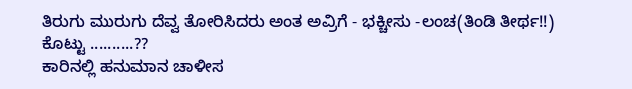ತಿರುಗು ಮುರುಗು ದೆವ್ವ ತೋರಿಸಿದರು ಅಂತ ಅವ್ರಿಗೆ - ಭಕ್ಚೀಸು -ಲಂಚ(ತಿಂಡಿ ತೀರ್ಥ!!) ಕೊಟ್ಟು ..........??
ಕಾರಿನಲ್ಲಿ ಹನುಮಾನ ಚಾಳೀಸ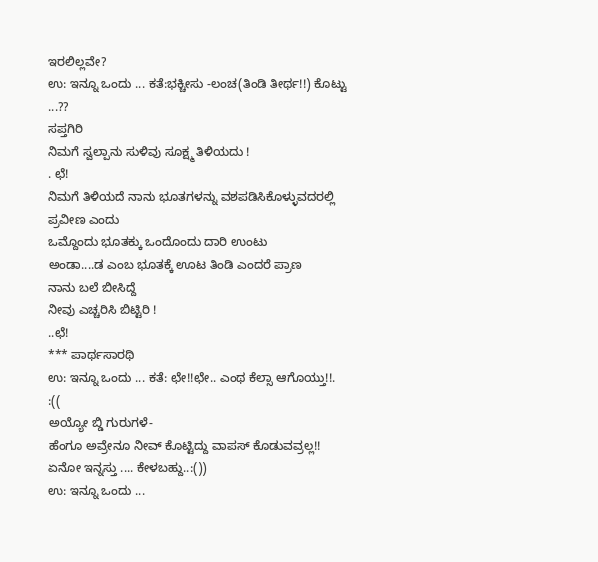ಇರಲಿಲ್ಲವೇ?
ಉ: ಇನ್ನೂ ಒಂದು ... ಕತೆ:ಭಕ್ಚೀಸು -ಲಂಚ(ತಿಂಡಿ ತೀರ್ಥ!!) ಕೊಟ್ಟು ...??
ಸಪ್ತಗಿರಿ
ನಿಮಗೆ ಸ್ವಲ್ಪಾನು ಸುಳಿವು ಸೂಕ್ಷ್ಮ ತಿಳಿಯದು !
. ಛೆ!
ನಿಮಗೆ ತಿಳಿಯದೆ ನಾನು ಭೂತಗಳನ್ನು ವಶಪಡಿಸಿಕೊಳ್ಳುವದರಲ್ಲಿ ಪ್ರವೀಣ ಎಂದು
ಒಮ್ದೊಂದು ಭೂತಕ್ಕು ಒಂದೊಂದು ದಾರಿ ಉಂಟು
ಅಂಡಾ....ಡ ಎಂಬ ಭೂತಕ್ಕೆ ಊಟ ತಿಂಡಿ ಎಂದರೆ ಪ್ರಾಣ
ನಾನು ಬಲೆ ಬೀಸಿದ್ದೆ
ನೀವು ಎಚ್ಚರಿಸಿ ಬಿಟ್ಟಿರಿ !
..ಛೆ!
*** ಪಾರ್ಥಸಾರಥಿ
ಉ: ಇನ್ನೂ ಒಂದು ... ಕತೆ: ಛೇ!!ಛೇ.. ಎಂಥ ಕೆಲ್ಸಾ ಆಗೊಯ್ತು!!.
:((
ಅಯ್ಯೋ ಬ್ಡಿ ಗುರುಗಳೆ-
ಹೆಂಗೂ ಅವ್ರೇನೂ ನೀವ್ ಕೊಟ್ಟಿದ್ದು ವಾಪಸ್ ಕೊಡುವವ್ರಲ್ಲ!!
ಏನೋ ಇನ್ನಸ್ತು .... ಕೇಳಬಹ್ದು..:())
ಉ: ಇನ್ನೂ ಒಂದು ...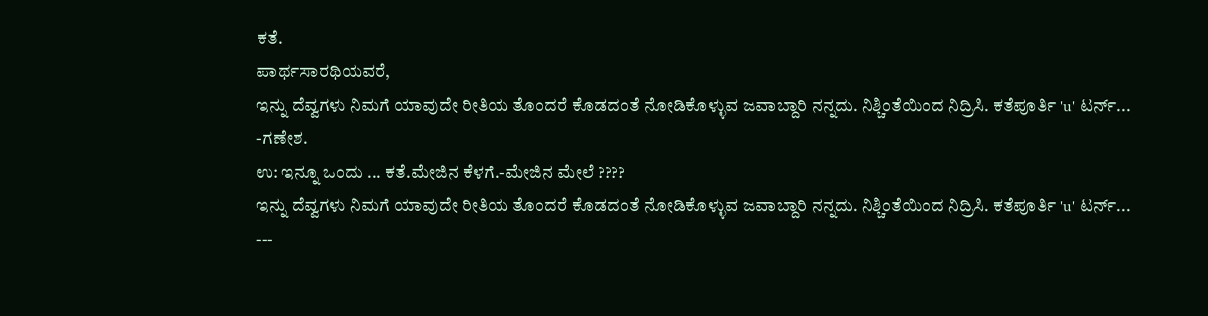ಕತೆ.
ಪಾರ್ಥಸಾರಥಿಯವರೆ,
ಇನ್ನು ದೆವ್ವಗಳು ನಿಮಗೆ ಯಾವುದೇ ರೀತಿಯ ತೊಂದರೆ ಕೊಡದಂತೆ ನೋಡಿಕೊಳ್ಳುವ ಜವಾಬ್ದಾರಿ ನನ್ನದು. ನಿಶ್ಚಿಂತೆಯಿಂದ ನಿದ್ರಿಸಿ. ಕತೆಪೂರ್ತಿ 'u' ಟರ್ನ್...
-ಗಣೇಶ.
ಉ: ಇನ್ನೂ ಒಂದು ... ಕತೆ.ಮೇಜಿನ ಕೆಳಗೆ.-ಮೇಜಿನ ಮೇಲೆ ????
ಇನ್ನು ದೆವ್ವಗಳು ನಿಮಗೆ ಯಾವುದೇ ರೀತಿಯ ತೊಂದರೆ ಕೊಡದಂತೆ ನೋಡಿಕೊಳ್ಳುವ ಜವಾಬ್ದಾರಿ ನನ್ನದು. ನಿಶ್ಚಿಂತೆಯಿಂದ ನಿದ್ರಿಸಿ. ಕತೆಪೂರ್ತಿ 'u' ಟರ್ನ್...
---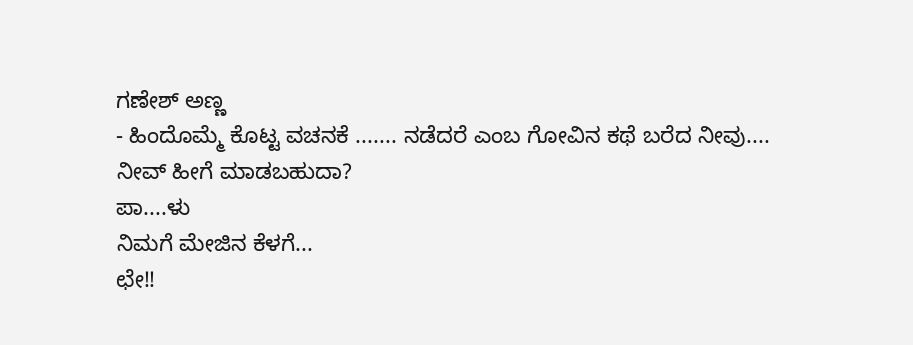ಗಣೇಶ್ ಅಣ್ಣ
- ಹಿಂದೊಮ್ಮೆ ಕೊಟ್ಟ ವಚನಕೆ ....... ನಡೆದರೆ ಎಂಬ ಗೋವಿನ ಕಥೆ ಬರೆದ ನೀವು....
ನೀವ್ ಹೀಗೆ ಮಾಡಬಹುದಾ?
ಪಾ....ಳು
ನಿಮಗೆ ಮೇಜಿನ ಕೆಳಗೆ...
ಛೇ!!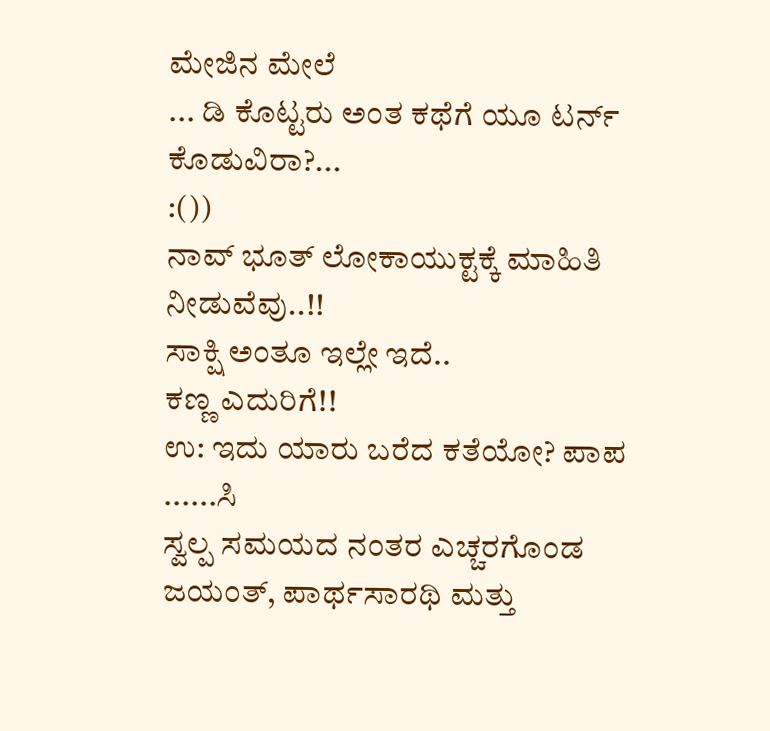ಮೇಜಿನ ಮೇಲೆ
... ಡಿ ಕೊಟ್ಟರು ಅಂತ ಕಥೆಗೆ ಯೂ ಟರ್ನ್ ಕೊಡುವಿರಾ?...
:())
ನಾವ್ ಭೂತ್ ಲೋಕಾಯುಕ್ಟಕ್ಕೆ ಮಾಹಿತಿ ನೀಡುವೆವು..!!
ಸಾಕ್ಷಿ ಅಂತೂ ಇಲ್ಲೇ ಇದೆ..
ಕಣ್ಣ ಎದುರಿಗೆ!!
ಉ: ಇದು ಯಾರು ಬರೆದ ಕತೆಯೋ? ಪಾಪ ......ಸಿ
ಸ್ವಲ್ಪ ಸಮಯದ ನಂತರ ಎಚ್ಚರಗೊಂಡ ಜಯಂತ್, ಪಾರ್ಥಸಾರಥಿ ಮತ್ತು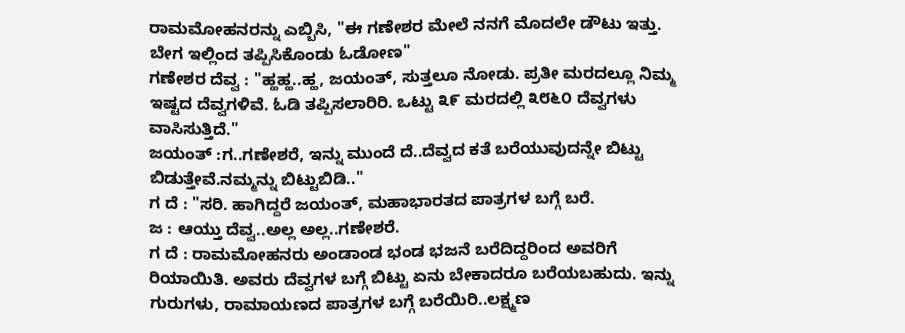ರಾಮಮೋಹನರನ್ನು ಎಬ್ಬಿಸಿ, "ಈ ಗಣೇಶರ ಮೇಲೆ ನನಗೆ ಮೊದಲೇ ಡೌಟು ಇತ್ತು. ಬೇಗ ಇಲ್ಲಿಂದ ತಪ್ಪಿಸಿಕೊಂಡು ಓಡೋಣ"
ಗಣೇಶರ ದೆವ್ವ : "ಹ್ಹಹ್ಹ..ಹ್ಹ, ಜಯಂತ್, ಸುತ್ತಲೂ ನೋಡು. ಪ್ರತೀ ಮರದಲ್ಲೂ ನಿಮ್ಮ ಇಷ್ಟದ ದೆವ್ವಗಳಿವೆ. ಓಡಿ ತಪ್ಪಿಸಲಾರಿರಿ. ಒಟ್ಟು ೩೯ ಮರದಲ್ಲಿ ೩೮೬೦ ದೆವ್ವಗಳು ವಾಸಿಸುತ್ತಿದೆ."
ಜಯಂತ್ :ಗ..ಗಣೇಶರೆ, ಇನ್ನು ಮುಂದೆ ದೆ..ದೆವ್ವದ ಕತೆ ಬರೆಯುವುದನ್ನೇ ಬಿಟ್ಟು ಬಿಡುತ್ತೇವೆ.ನಮ್ಮನ್ನು ಬಿಟ್ಟುಬಿಡಿ.."
ಗ ದೆ : "ಸರಿ. ಹಾಗಿದ್ದರೆ ಜಯಂತ್, ಮಹಾಭಾರತದ ಪಾತ್ರಗಳ ಬಗ್ಗೆ ಬರೆ.
ಜ : ಆಯ್ತು ದೆವ್ವ..ಅಲ್ಲ ಅಲ್ಲ..ಗಣೇಶರೆ.
ಗ ದೆ : ರಾಮಮೋಹನರು ಅಂಡಾಂಡ ಭಂಡ ಭಜನೆ ಬರೆದಿದ್ದರಿಂದ ಅವರಿಗೆ ರಿಯಾಯಿತಿ. ಅವರು ದೆವ್ವಗಳ ಬಗ್ಗೆ ಬಿಟ್ಟು ಏನು ಬೇಕಾದರೂ ಬರೆಯಬಹುದು. ಇನ್ನು ಗುರುಗಳು, ರಾಮಾಯಣದ ಪಾತ್ರಗಳ ಬಗ್ಗೆ ಬರೆಯಿರಿ..ಲಕ್ಷ್ಮಣ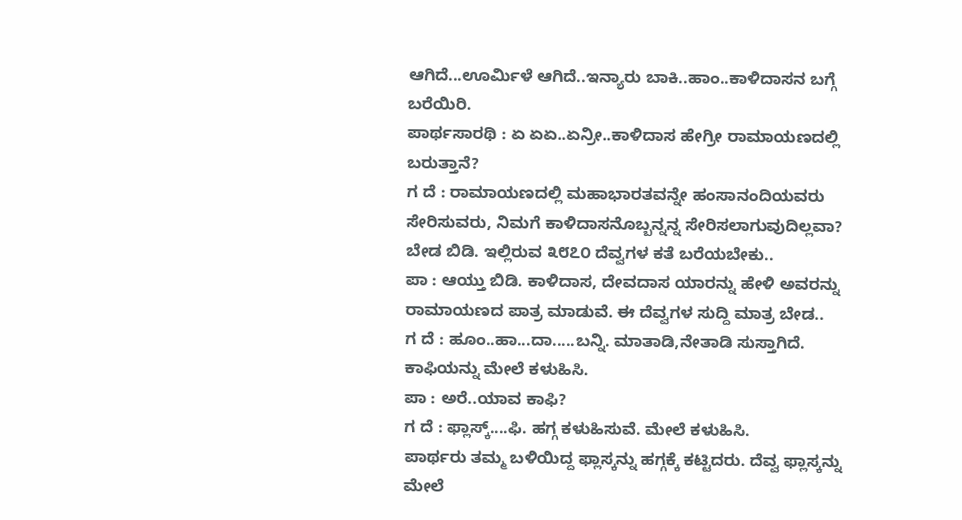ಆಗಿದೆ...ಊರ್ಮಿಳೆ ಆಗಿದೆ..ಇನ್ಯಾರು ಬಾಕಿ..ಹಾಂ..ಕಾಳಿದಾಸನ ಬಗ್ಗೆ ಬರೆಯಿರಿ.
ಪಾರ್ಥಸಾರಥಿ : ಏ ಏಏ..ಏನ್ರೀ..ಕಾಳಿದಾಸ ಹೇಗ್ರೀ ರಾಮಾಯಣದಲ್ಲಿ ಬರುತ್ತಾನೆ?
ಗ ದೆ : ರಾಮಾಯಣದಲ್ಲಿ ಮಹಾಭಾರತವನ್ನೇ ಹಂಸಾನಂದಿಯವರು ಸೇರಿಸುವರು, ನಿಮಗೆ ಕಾಳಿದಾಸನೊಬ್ಬನ್ನನ್ನ ಸೇರಿಸಲಾಗುವುದಿಲ್ಲವಾ? ಬೇಡ ಬಿಡಿ. ಇಲ್ಲಿರುವ ೩೮೭೦ ದೆವ್ವಗಳ ಕತೆ ಬರೆಯಬೇಕು..
ಪಾ : ಆಯ್ತು ಬಿಡಿ. ಕಾಳಿದಾಸ, ದೇವದಾಸ ಯಾರನ್ನು ಹೇಳಿ ಅವರನ್ನು ರಾಮಾಯಣದ ಪಾತ್ರ ಮಾಡುವೆ. ಈ ದೆವ್ವಗಳ ಸುದ್ದಿ ಮಾತ್ರ ಬೇಡ..
ಗ ದೆ : ಹೂಂ..ಹಾ...ದಾ.....ಬನ್ನಿ. ಮಾತಾಡಿ,ನೇತಾಡಿ ಸುಸ್ತಾಗಿದೆ. ಕಾಫಿಯನ್ನು ಮೇಲೆ ಕಳುಹಿಸಿ.
ಪಾ : ಅರೆ..ಯಾವ ಕಾಫಿ?
ಗ ದೆ : ಫ್ಲಾಸ್ಕ್....ಫಿ. ಹಗ್ಗ ಕಳುಹಿಸುವೆ. ಮೇಲೆ ಕಳುಹಿಸಿ.
ಪಾರ್ಥರು ತಮ್ಮ ಬಳಿಯಿದ್ದ ಫ್ಲಾಸ್ಕನ್ನು ಹಗ್ಗಕ್ಕೆ ಕಟ್ಟಿದರು. ದೆವ್ವ ಫ್ಲಾಸ್ಕನ್ನು ಮೇಲೆ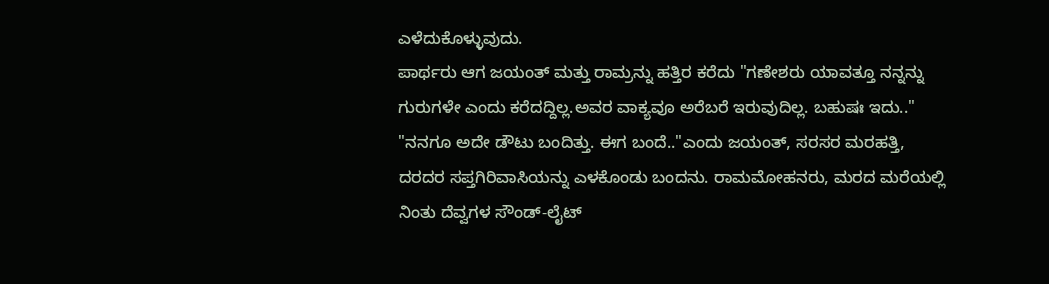ಎಳೆದುಕೊಳ್ಳುವುದು.
ಪಾರ್ಥರು ಆಗ ಜಯಂತ್ ಮತ್ತು ರಾಮ್ರನ್ನು ಹತ್ತಿರ ಕರೆದು "ಗಣೇಶರು ಯಾವತ್ತೂ ನನ್ನನ್ನು ಗುರುಗಳೇ ಎಂದು ಕರೆದದ್ದಿಲ್ಲ.ಅವರ ವಾಕ್ಯವೂ ಅರೆಬರೆ ಇರುವುದಿಲ್ಲ. ಬಹುಷಃ ಇದು.."
"ನನಗೂ ಅದೇ ಡೌಟು ಬಂದಿತ್ತು. ಈಗ ಬಂದೆ.."ಎಂದು ಜಯಂತ್, ಸರಸರ ಮರಹತ್ತಿ, ದರದರ ಸಪ್ತಗಿರಿವಾಸಿಯನ್ನು ಎಳಕೊಂಡು ಬಂದನು. ರಾಮಮೋಹನರು, ಮರದ ಮರೆಯಲ್ಲಿ ನಿಂತು ದೆವ್ವಗಳ ಸೌಂಡ್-ಲೈಟ್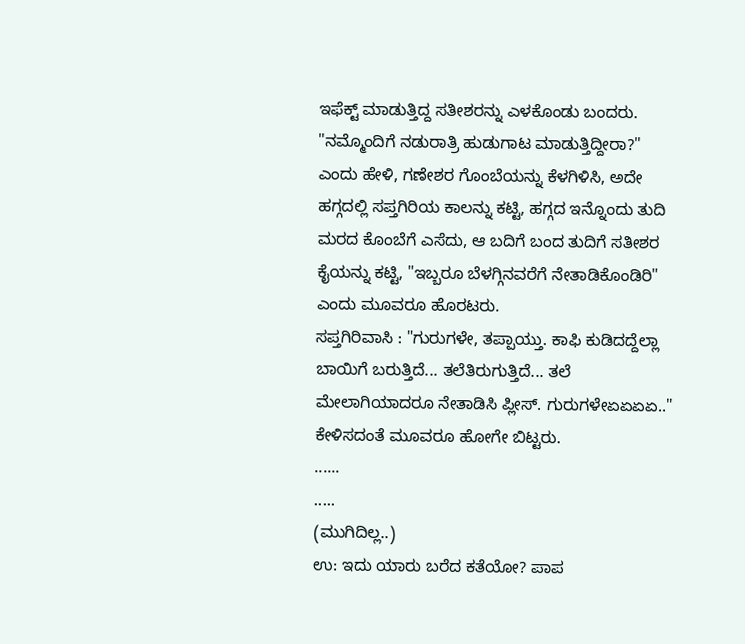ಇಫೆಕ್ಟ್ ಮಾಡುತ್ತಿದ್ದ ಸತೀಶರನ್ನು ಎಳಕೊಂಡು ಬಂದರು.
"ನಮ್ಮೊಂದಿಗೆ ನಡುರಾತ್ರಿ ಹುಡುಗಾಟ ಮಾಡುತ್ತಿದ್ದೀರಾ?" ಎಂದು ಹೇಳಿ, ಗಣೇಶರ ಗೊಂಬೆಯನ್ನು ಕೆಳಗಿಳಿಸಿ, ಅದೇ ಹಗ್ಗದಲ್ಲಿ ಸಪ್ತಗಿರಿಯ ಕಾಲನ್ನು ಕಟ್ಟಿ, ಹಗ್ಗದ ಇನ್ನೊಂದು ತುದಿ ಮರದ ಕೊಂಬೆಗೆ ಎಸೆದು, ಆ ಬದಿಗೆ ಬಂದ ತುದಿಗೆ ಸತೀಶರ ಕೈಯನ್ನು ಕಟ್ಟಿ, "ಇಬ್ಬರೂ ಬೆಳಗ್ಗಿನವರೆಗೆ ನೇತಾಡಿಕೊಂಡಿರಿ" ಎಂದು ಮೂವರೂ ಹೊರಟರು.
ಸಪ್ತಗಿರಿವಾಸಿ : "ಗುರುಗಳೇ, ತಪ್ಪಾಯ್ತು. ಕಾಫಿ ಕುಡಿದದ್ದೆಲ್ಲಾ ಬಾಯಿಗೆ ಬರುತ್ತಿದೆ... ತಲೆತಿರುಗುತ್ತಿದೆ... ತಲೆ ಮೇಲಾಗಿಯಾದರೂ ನೇತಾಡಿಸಿ ಪ್ಲೀಸ್. ಗುರುಗಳೇಏಏಏಏ.."
ಕೇಳಿಸದಂತೆ ಮೂವರೂ ಹೋಗೇ ಬಿಟ್ಟರು.
......
.....
(ಮುಗಿದಿಲ್ಲ..)
ಉ: ಇದು ಯಾರು ಬರೆದ ಕತೆಯೋ? ಪಾಪ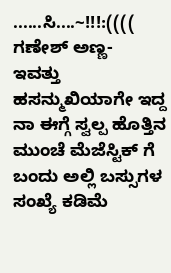......ಸಿ....~!!!:((((
ಗಣೇಶ್ ಅಣ್ಣ-
ಇವತ್ತು ಹಸನ್ಮುಖಿಯಾಗೇ ಇದ್ದ ನಾ ಈಗ್ಗೆ ಸ್ವಲ್ಪ ಹೊತ್ತಿನ ಮುಂಚೆ ಮೆಜೆಸ್ಟಿಕ್ ಗೆ ಬಂದು ಅಲ್ಲಿ ಬಸ್ಸುಗಳ ಸಂಖ್ಯೆ ಕಡಿಮೆ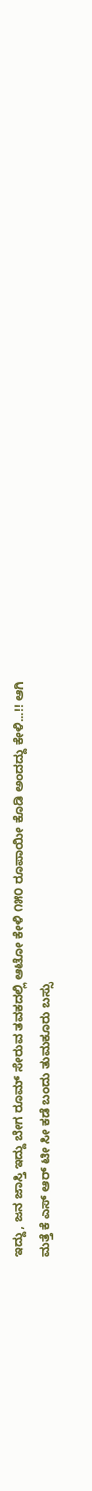ಇದ್ದು, ಜನ ಜಾಸ್ತಿ ಇದ್ದು ಬೇಗ ರೂಮ್ ಸೇರುವ ತವಕದಲ್ಲಿ ಆಟೋ ಕೇಳಿ ೧೫೦ ರೂಪಾಯೀ ಕೊಡಿ ಅಂದದ್ದು ಕೇಳಿ...!! ಆಗಿ
ಮತ್ತೆ ಕೆ ಎಸ್ ಆರ್ ಟೀ ಸೀ ಕಡೆ ಬಂದು ತುಮಕೂರು ಬಸ್ಸು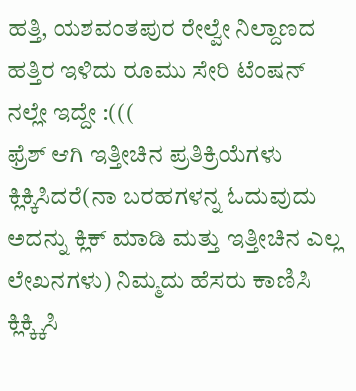ಹತ್ತಿ, ಯಶವಂತಪುರ ರೇಲ್ವೇ ನಿಲ್ದಾಣದ ಹತ್ತಿರ ಇಳಿದು ರೂಮು ಸೇರಿ ಟೆಂಷನ್ ನಲ್ಲೇ ಇದ್ದೇ :(((
ಫ್ರೆಶ್ ಆಗಿ ಇತ್ತೀಚಿನ ಪ್ರತಿಕ್ರಿಯೆಗಳು ಕ್ಲಿಕ್ಕಿಸಿದರೆ(ನಾ ಬರಹಗಳನ್ನ ಓದುವುದು ಅದನ್ನು ಕ್ಲಿಕ್ ಮಾಡಿ ಮತ್ತು ಇತ್ತೀಚಿನ ಎಲ್ಲ ಲೇಖನಗಳು) ನಿಮ್ಮದು ಹೆಸರು ಕಾಣಿಸಿ ಕ್ಲಿಕ್ಕ್ಕಿಸಿ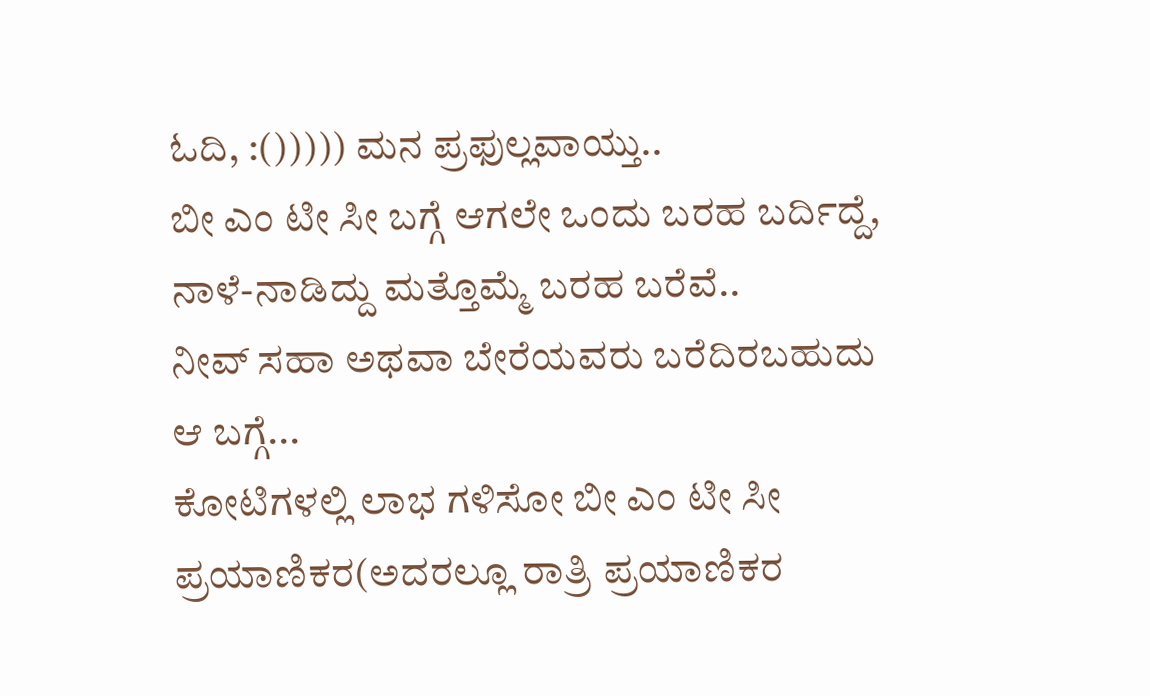ಓದಿ, :())))) ಮನ ಪ್ರಫುಲ್ಲವಾಯ್ತು..
ಬೀ ಎಂ ಟೀ ಸೀ ಬಗ್ಗೆ ಆಗಲೇ ಒಂದು ಬರಹ ಬರ್ದಿದ್ದೆ, ನಾಳೆ-ನಾಡಿದ್ದು ಮತ್ತೊಮ್ಮೆ ಬರಹ ಬರೆವೆ..
ನೀವ್ ಸಹಾ ಅಥವಾ ಬೇರೆಯವರು ಬರೆದಿರಬಹುದು ಆ ಬಗ್ಗೆ...
ಕೋಟಿಗಳಲ್ಲಿ ಲಾಭ ಗಳಿಸೋ ಬೀ ಎಂ ಟೀ ಸೀ ಪ್ರಯಾಣಿಕರ(ಅದರಲ್ಲೂ ರಾತ್ರಿ ಪ್ರಯಾಣಿಕರ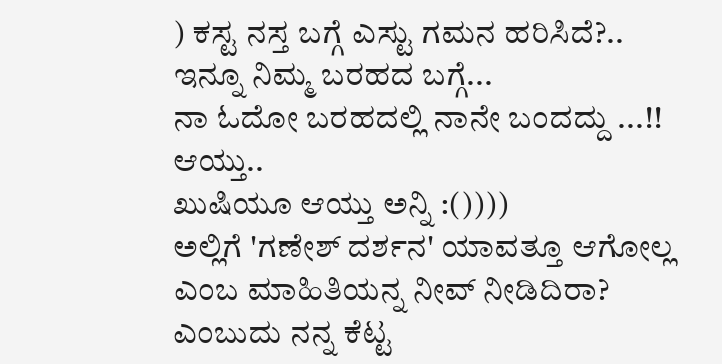) ಕಸ್ಟ ನಸ್ತ ಬಗ್ಗೆ ಎಸ್ಟು ಗಮನ ಹರಿಸಿದೆ?..
ಇನ್ನೂ ನಿಮ್ಮ ಬರಹದ ಬಗ್ಗೆ...
ನಾ ಓದೋ ಬರಹದಲ್ಲಿ ನಾನೇ ಬಂದದ್ದು ...!! ಆಯ್ತು..
ಖುಷಿಯೂ ಆಯ್ತು ಅನ್ನಿ :())))
ಅಲ್ಲಿಗೆ 'ಗಣೇಶ್ ದರ್ಶನ' ಯಾವತ್ತೂ ಆಗೋಲ್ಲ ಎಂಬ ಮಾಹಿತಿಯನ್ನ ನೀವ್ ನೀಡಿದಿರಾ?
ಎಂಬುದು ನನ್ನ ಕೆಟ್ಟ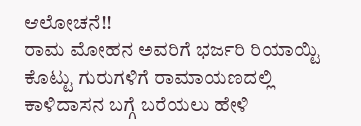ಆಲೋಚನೆ!!
ರಾಮ ಮೋಹನ ಅವರಿಗೆ ಭರ್ಜರಿ ರಿಯಾಯ್ಟಿ ಕೊಟ್ಟು ಗುರುಗಳಿಗೆ ರಾಮಾಯಣದಲ್ಲಿ ಕಾಳಿದಾಸನ ಬಗ್ಗೆ ಬರೆಯಲು ಹೇಳಿ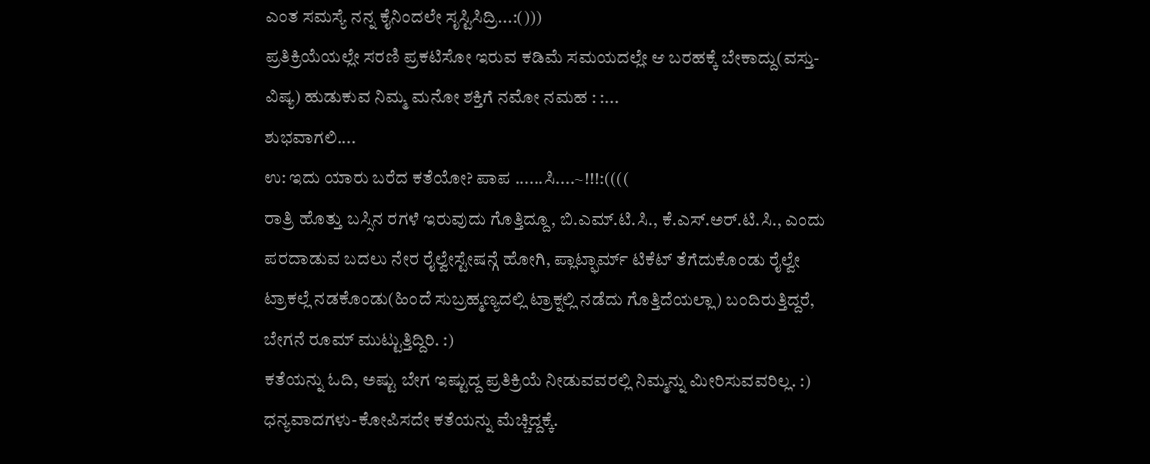ಎಂತ ಸಮಸ್ಯೆ ನನ್ನ ಕೈನಿಂದಲೇ ಸೃಸ್ಟಿಸಿದ್ರಿ...:()))
ಪ್ರತಿಕ್ರಿಯೆಯಲ್ಲೇ ಸರಣಿ ಪ್ರಕಟಿಸೋ ಇರುವ ಕಡಿಮೆ ಸಮಯದಲ್ಲೇ ಆ ಬರಹಕ್ಕೆ ಬೇಕಾದ್ದು(ವಸ್ತು-ವಿಷ್ಯ) ಹುಡುಕುವ ನಿಮ್ಮ ಮನೋ ಶಕ್ತಿಗೆ ನಮೋ ನಮಹ : :...
ಶುಭವಾಗಲಿ....
ಉ: ಇದು ಯಾರು ಬರೆದ ಕತೆಯೋ? ಪಾಪ ......ಸಿ....~!!!:((((
ರಾತ್ರಿ ಹೊತ್ತು ಬಸ್ಸಿನ ರಗಳೆ ಇರುವುದು ಗೊತ್ತಿದ್ದೂ, ಬಿ.ಎಮ್.ಟಿ.ಸಿ., ಕೆ.ಎಸ್.ಅರ್.ಟಿ.ಸಿ., ಎಂದು ಪರದಾಡುವ ಬದಲು ನೇರ ರೈಲ್ವೇಸ್ಟೇಷನ್ಗೆ ಹೋಗಿ, ಪ್ಲಾಟ್ಫಾರ್ಮ್ ಟಿಕೆಟ್ ತೆಗೆದುಕೊಂಡು ರೈಲ್ವೇ ಟ್ರಾಕಲ್ಲೆ ನಡಕೊಂಡು(ಹಿಂದೆ ಸುಬ್ರಹ್ಮಣ್ಯದಲ್ಲಿ ಟ್ರಾಕ್ನಲ್ಲಿ ನಡೆದು ಗೊತ್ತಿದೆಯಲ್ಲಾ) ಬಂದಿರುತ್ತಿದ್ದರೆ, ಬೇಗನೆ ರೂಮ್ ಮುಟ್ಟುತ್ತಿದ್ದಿರಿ. :)
ಕತೆಯನ್ನು ಓದಿ, ಅಷ್ಟು ಬೇಗ ಇಷ್ಟುದ್ದ ಪ್ರತಿಕ್ರಿಯೆ ನೀಡುವವರಲ್ಲಿ ನಿಮ್ಮನ್ನು ಮೀರಿಸುವವರಿಲ್ಲ. :)
ಧನ್ಯವಾದಗಳು-ಕೋಪಿಸದೇ ಕತೆಯನ್ನು ಮೆಚ್ಚಿದ್ದಕ್ಕೆ.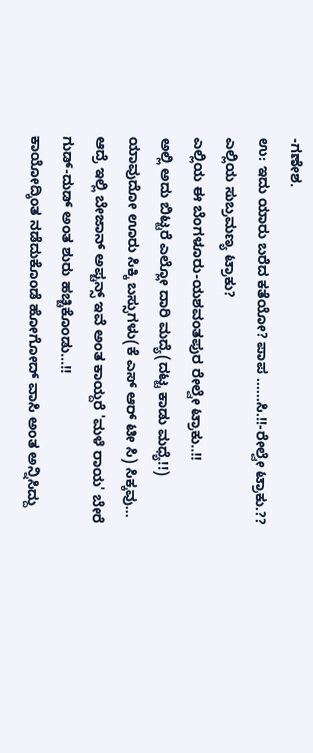-ಗಣೇಶ.
ಉ: ಇದು ಯಾರು ಬರೆದ ಕತೆಯೋ? ಪಾಪ ......ಸಿ.!!-ರೇಲ್ವೇ ಟ್ರಾಕು.??
ಎಲ್ಲಿಯ ಸುಬ್ರಮಣ್ಯ ಟ್ರಾಕು?
ಎಲ್ಲಿಯ ಈ ಬೆಂಗಳೂರು-ಯಶವಂತಪುರ ರೇಲ್ವೇ ಟ್ರಾಕು..!!
ಅಲ್ಲಿ ಅದು ಬಿಟ್ಟರೆ ಎಲ್ಲೋ ದಾರಿ ಮದ್ಯೆ(ದಟ್ಟ ಕಾಡು ಮಧ್ಯೆ!!) ಯಾವುದೋ ಊರು ಸಿಕ್ಕಿ ಬಸ್ಸುಗಳು(ಕೆ ಎಸ್ ಆರ್ ಟೀ ಸಿ) ಸಿಕ್ಕವು...
ಆದ್ರೆ ಇಲ್ಲಿ ಬೇಜಾನ್ ಅಪ್ಚನ್ಸ್ ಇವೆ ಅಂತ ಕಾಯ್ದರೆ 'ಮಳೆ ರಾಯ' ಬೇರೆ ಗುಡ್-ದುಡ್ ಅಂತ ಶುರು ಹಚ್ಚಿಕೊಂಡು...!!
ಕಾಯೋದ್ಕಿಂತ ನಡೆದುಕೊಂಡೆ ಹೋಗೋದ್ ವಾಸಿ ಅಂತ ಅನ್ನಿಸಿದ್ದು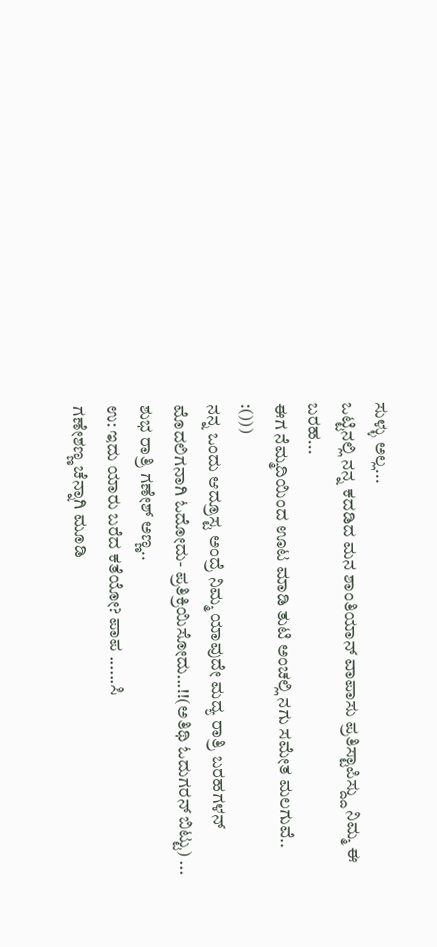ಸುಳ್ಳು ಅಲ್ಲ...
ಒಟ್ಟಿನಲ್ಲಿ ನನ್ನ ಕದಡಿದ ಮನ ಶಾಂತಿಯಾನ್ ವಾಪಾಸು ಪ್ರತಿಸ್ಟಾಪಿಸ್ದ್ದು ನಿಮ್ಮ ಈ ಬರಹ...
ಈಗ ನೆಮ್ಮದಿಯಿಂದ ಊಟ ಮಾಡಿ ತುಟಿ ಅಂಚಲ್ಲಿ ನಗು ಸಮೇತ ಮಲಗುವೆ.. :()))
ನನ್ನ ಒಂದು ಆದ್ರೂಸ್ಟ ಅಂದ್ರೆ ನಿಮ್ಮ ಯಾವುದೇ ಮದ್ಯ ರಾತ್ರಿ ಬರಹಗಳನ್ ಮೊದಲಿಗನಾಗಿ ಓದೋದು- ಪ್ರತಿಕ್ರಿಯಿಸೋದು...!!(ಅತಿಥಿ ಓದುಗರನ್ ಬಿಟ್ಟು) ...
ಶುಭ ರಾತ್ರಿ ಗಣೇಶ್ ಅಣ್ಣ..
ಉ: ಇದು ಯಾರು ಬರೆದ ಕತೆಯೋ? ಪಾಪ ......ಸಿ
ಗಣೇಶಣ್ಣ ಚೆನ್ನಾಗಿ ಮೂಡಿ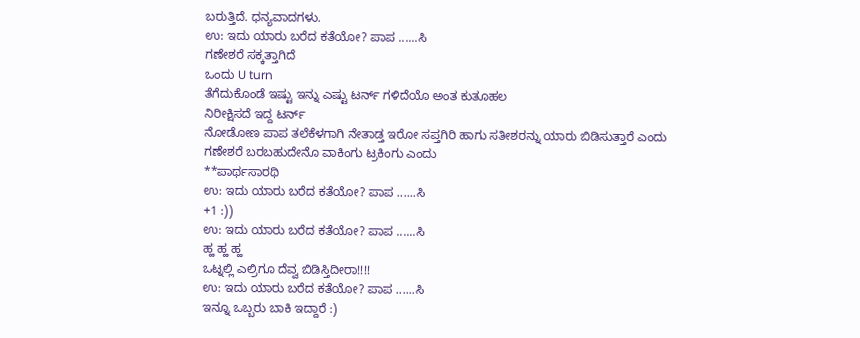ಬರುತ್ತಿದೆ. ಧನ್ಯವಾದಗಳು.
ಉ: ಇದು ಯಾರು ಬರೆದ ಕತೆಯೋ? ಪಾಪ ......ಸಿ
ಗಣೇಶರೆ ಸಕ್ಕತ್ತಾಗಿದೆ
ಒಂದು U turn
ತೆಗೆದುಕೊಂಡೆ ಇಷ್ಟು ಇನ್ನು ಎಷ್ಟು ಟರ್ನ್ ಗಳಿದೆಯೊ ಅಂತ ಕುತೂಹಲ
ನಿರೀಕ್ಷಿಸದೆ ಇದ್ದ ಟರ್ನ್
ನೋಡೋಣ ಪಾಪ ತಲೆಕೆಳಗಾಗಿ ನೇತಾಡ್ತ ಇರೋ ಸಪ್ತಗಿರಿ ಹಾಗು ಸತೀಶರನ್ನು ಯಾರು ಬಿಡಿಸುತ್ತಾರೆ ಎಂದು
ಗಣೇಶರೆ ಬರಬಹುದೇನೊ ವಾಕಿಂಗು ಟ್ರಕಿಂಗು ಎಂದು
**ಪಾರ್ಥಸಾರಥಿ
ಉ: ಇದು ಯಾರು ಬರೆದ ಕತೆಯೋ? ಪಾಪ ......ಸಿ
+1 :))
ಉ: ಇದು ಯಾರು ಬರೆದ ಕತೆಯೋ? ಪಾಪ ......ಸಿ
ಹ್ಹ ಹ್ಹ ಹ್ಹ
ಒಟ್ನಲ್ಲಿ ಎಲ್ರಿಗೂ ದೆವ್ವ ಬಿಡಿಸ್ತಿದೀರಾ!!!!
ಉ: ಇದು ಯಾರು ಬರೆದ ಕತೆಯೋ? ಪಾಪ ......ಸಿ
ಇನ್ನೂ ಒಬ್ಬರು ಬಾಕಿ ಇದ್ದಾರೆ :)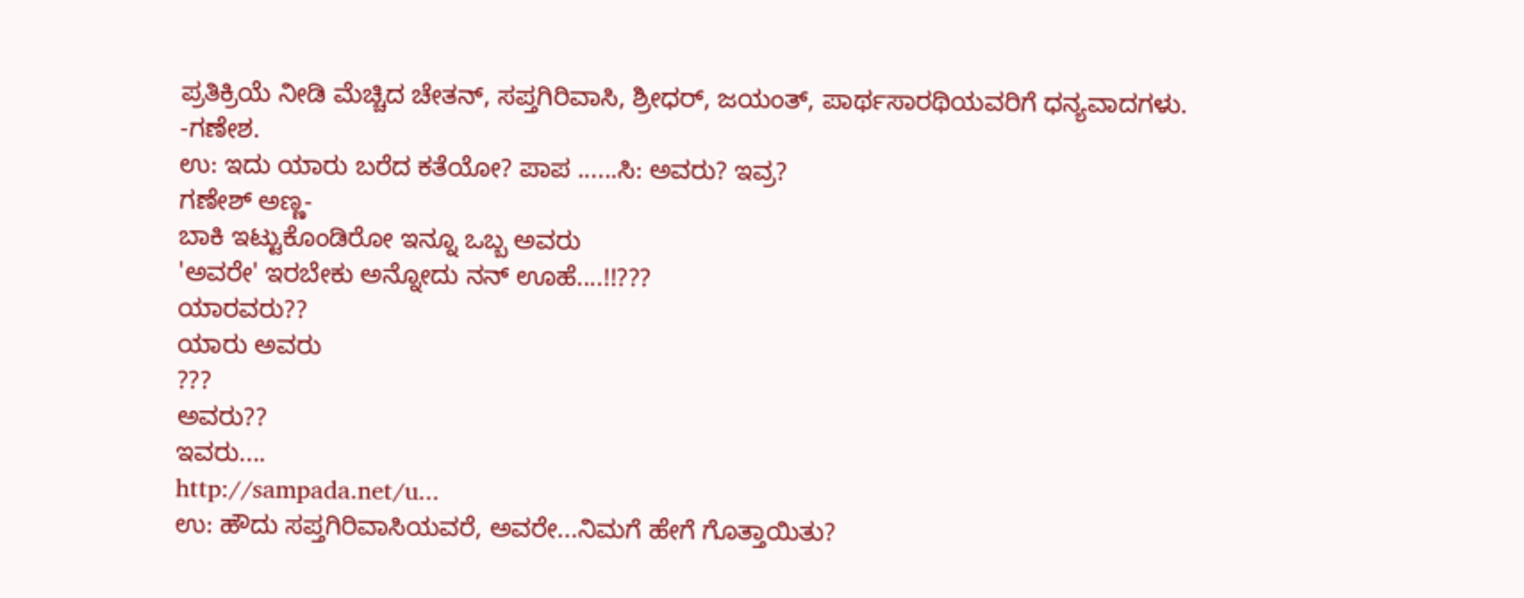ಪ್ರತಿಕ್ರಿಯೆ ನೀಡಿ ಮೆಚ್ಚಿದ ಚೇತನ್, ಸಪ್ತಗಿರಿವಾಸಿ, ಶ್ರೀಧರ್, ಜಯಂತ್, ಪಾರ್ಥಸಾರಥಿಯವರಿಗೆ ಧನ್ಯವಾದಗಳು.
-ಗಣೇಶ.
ಉ: ಇದು ಯಾರು ಬರೆದ ಕತೆಯೋ? ಪಾಪ ......ಸಿ: ಅವರು? ಇವ್ರ?
ಗಣೇಶ್ ಅಣ್ಣ-
ಬಾಕಿ ಇಟ್ಟುಕೊಂಡಿರೋ ಇನ್ನೂ ಒಬ್ಬ ಅವರು
'ಅವರೇ' ಇರಬೇಕು ಅನ್ನೋದು ನನ್ ಊಹೆ....!!???
ಯಾರವರು??
ಯಾರು ಅವರು
???
ಅವರು??
ಇವರು....
http://sampada.net/u...
ಉ: ಹೌದು ಸಪ್ತಗಿರಿವಾಸಿಯವರೆ, ಅವರೇ...ನಿಮಗೆ ಹೇಗೆ ಗೊತ್ತಾಯಿತು?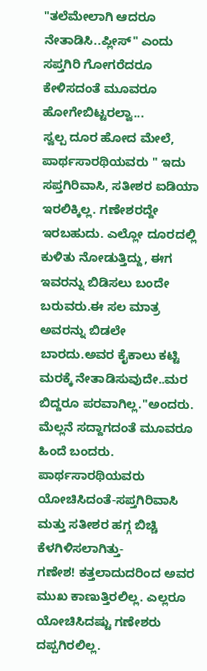"ತಲೆಮೇಲಾಗಿ ಆದರೂ ನೇತಾಡಿಸಿ..ಪ್ಲೀಸ್" ಎಂದು ಸಪ್ತಗಿರಿ ಗೋಗರೆದರೂ ಕೇಳಿಸದಂತೆ ಮೂವರೂ ಹೋಗೇಬಿಟ್ಟರಲ್ವಾ...
ಸ್ವಲ್ಪ ದೂರ ಹೋದ ಮೇಲೆ, ಪಾರ್ಥಸಾರಥಿಯವರು " ಇದು ಸಪ್ತಗಿರಿವಾಸಿ, ಸತೀಶರ ಐಡಿಯಾ ಇರಲಿಕ್ಕಿಲ್ಲ. ಗಣೇಶರದ್ದೇ ಇರಬಹುದು. ಎಲ್ಲೋ ದೂರದಲ್ಲಿ ಕುಳಿತು ನೋಡುತ್ತಿದ್ದು, ಈಗ ಇವರನ್ನು ಬಿಡಿಸಲು ಬಂದೇ ಬರುವರು.ಈ ಸಲ ಮಾತ್ರ ಅವರನ್ನು ಬಿಡಲೇ ಬಾರದು.ಅವರ ಕೈಕಾಲು ಕಟ್ಟಿ ಮರಕ್ಕೆ ನೇತಾಡಿಸುವುದೇ..ಮರ ಬಿದ್ದರೂ ಪರವಾಗಿಲ್ಲ."ಅಂದರು.
ಮೆಲ್ಲನೆ ಸದ್ದಾಗದಂತೆ ಮೂವರೂ ಹಿಂದೆ ಬಂದರು.
ಪಾರ್ಥಸಾರಥಿಯವರು ಯೋಚಿಸಿದಂತೆ-ಸಪ್ತಗಿರಿವಾಸಿ ಮತ್ತು ಸತೀಶರ ಹಗ್ಗ ಬಿಚ್ಚಿ ಕೆಳಗಿಳಿಸಲಾಗಿತ್ತು-
ಗಣೇಶ! ಕತ್ತಲಾದುದರಿಂದ ಅವರ ಮುಖ ಕಾಣುತ್ತಿರಲಿಲ್ಲ. ಎಲ್ಲರೂ ಯೋಚಿಸಿದಷ್ಟು ಗಣೇಶರು ದಪ್ಪಗಿರಲಿಲ್ಲ.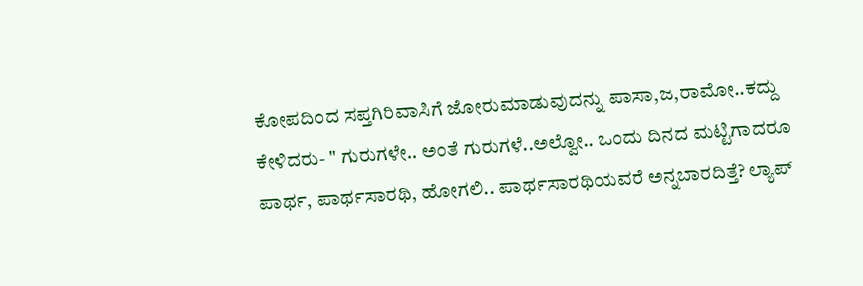ಕೋಪದಿಂದ ಸಪ್ತಗಿರಿವಾಸಿಗೆ ಜೋರುಮಾಡುವುದನ್ನು ಪಾಸಾ,ಜ,ರಾಮೋ..ಕದ್ದು ಕೇಳಿದರು- " ಗುರುಗಳೇ.. ಅಂತೆ ಗುರುಗಳೆ..ಅಲ್ವೋ.. ಒಂದು ದಿನದ ಮಟ್ಟಿಗಾದರೂ ಪಾರ್ಥ, ಪಾರ್ಥಸಾರಥಿ, ಹೋಗಲಿ.. ಪಾರ್ಥಸಾರಥಿಯವರೆ ಅನ್ನಬಾರದಿತ್ತೆ? ಲ್ಯಾಪ್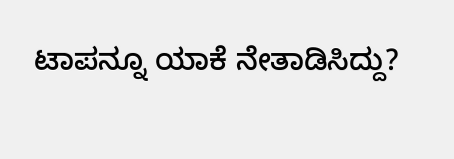ಟಾಪನ್ನೂ ಯಾಕೆ ನೇತಾಡಿಸಿದ್ದು?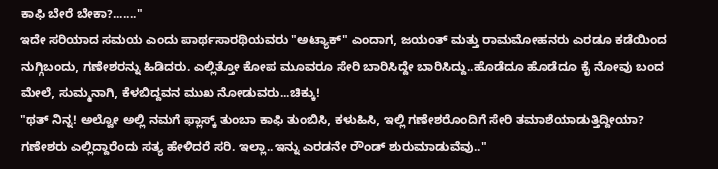ಕಾಫಿ ಬೇರೆ ಬೇಕಾ?......."
ಇದೇ ಸರಿಯಾದ ಸಮಯ ಎಂದು ಪಾರ್ಥಸಾರಥಿಯವರು "ಅಟ್ಯಾಕ್" ಎಂದಾಗ, ಜಯಂತ್ ಮತ್ತು ರಾಮಮೋಹನರು ಎರಡೂ ಕಡೆಯಿಂದ ನುಗ್ಗಿಬಂದು, ಗಣೇಶರನ್ನು ಹಿಡಿದರು. ಎಲ್ಲಿತ್ತೋ ಕೋಪ ಮೂವರೂ ಸೇರಿ ಬಾರಿಸಿದ್ದೇ ಬಾರಿಸಿದ್ದು..ಹೊಡೆದೂ ಹೊಡೆದೂ ಕೈ ನೋವು ಬಂದ ಮೇಲೆ, ಸುಮ್ಮನಾಗಿ, ಕೆಳಬಿದ್ದವನ ಮುಖ ನೋಡುವರು...ಚಿಕ್ಕು!
"ಥತ್ ನಿನ್ನ! ಅಲ್ವೋ ಅಲ್ಲಿ ನಮಗೆ ಫ್ಲಾಸ್ಕ್ ತುಂಬಾ ಕಾಫಿ ತುಂಬಿಸಿ, ಕಳುಹಿಸಿ, ಇಲ್ಲಿ ಗಣೇಶರೊಂದಿಗೆ ಸೇರಿ ತಮಾಶೆಯಾಡುತ್ತಿದ್ದೀಯಾ? ಗಣೇಶರು ಎಲ್ಲಿದ್ದಾರೆಂದು ಸತ್ಯ ಹೇಳಿದರೆ ಸರಿ. ಇಲ್ಲಾ..ಇನ್ನು ಎರಡನೇ ರೌಂಡ್ ಶುರುಮಾಡುವೆವು.."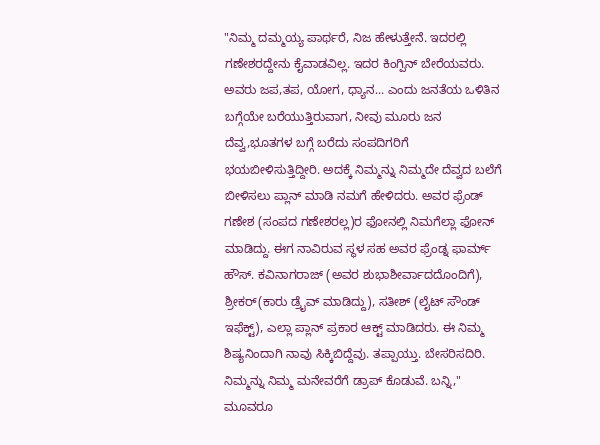"ನಿಮ್ಮ ದಮ್ಮಯ್ಯ ಪಾರ್ಥರೆ, ನಿಜ ಹೇಳುತ್ತೇನೆ. ಇದರಲ್ಲಿ ಗಣೇಶರದ್ದೇನು ಕೈವಾಡವಿಲ್ಲ. ಇದರ ಕಿಂಗ್ಪಿನ್ ಬೇರೆಯವರು. ಅವರು ಜಪ,ತಪ, ಯೋಗ, ಧ್ಯಾನ... ಎಂದು ಜನತೆಯ ಒಳಿತಿನ ಬಗ್ಗೆಯೇ ಬರೆಯುತ್ತಿರುವಾಗ, ನೀವು ಮೂರು ಜನ ದೆವ್ವ,ಭೂತಗಳ ಬಗ್ಗೆ ಬರೆದು ಸಂಪದಿಗರಿಗೆ ಭಯಬೀಳಿಸುತ್ತಿದ್ದೀರಿ. ಅದಕ್ಕೆ ನಿಮ್ಮನ್ನು ನಿಮ್ಮದೇ ದೆವ್ವದ ಬಲೆಗೆ ಬೀಳಿಸಲು ಪ್ಲಾನ್ ಮಾಡಿ ನಮಗೆ ಹೇಳಿದರು. ಅವರ ಫ್ರೆಂಡ್ ಗಣೇಶ (ಸಂಪದ ಗಣೇಶರಲ್ಲ)ರ ಫೋನಲ್ಲಿ ನಿಮಗೆಲ್ಲಾ ಫೋನ್ ಮಾಡಿದ್ದು. ಈಗ ನಾವಿರುವ ಸ್ಥಳ ಸಹ ಅವರ ಫ್ರೆಂಡ್ನ ಫಾರ್ಮ್ ಹೌಸ್. ಕವಿನಾಗರಾಜ್ (ಅವರ ಶುಭಾಶೀರ್ವಾದದೊಂದಿಗೆ), ಶ್ರೀಕರ್(ಕಾರು ಡ್ರೈವ್ ಮಾಡಿದ್ದು), ಸತೀಶ್ (ಲೈಟ್ ಸೌಂಡ್ ಇಫೆಕ್ಟ್), ಎಲ್ಲಾ ಪ್ಲಾನ್ ಪ್ರಕಾರ ಆಕ್ಟ್ ಮಾಡಿದರು. ಈ ನಿಮ್ಮ ಶಿಷ್ಯನಿಂದಾಗಿ ನಾವು ಸಿಕ್ಕಿಬಿದ್ದೆವು. ತಪ್ಪಾಯ್ತು. ಬೇಸರಿಸದಿರಿ. ನಿಮ್ಮನ್ನು ನಿಮ್ಮ ಮನೇವರೆಗೆ ಡ್ರಾಪ್ ಕೊಡುವೆ. ಬನ್ನಿ,"
ಮೂವರೂ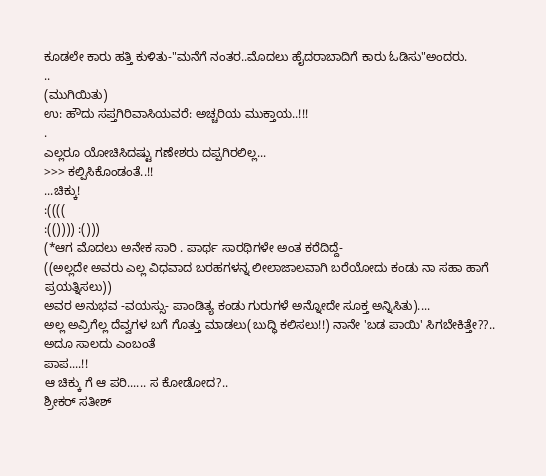ಕೂಡಲೇ ಕಾರು ಹತ್ತಿ ಕುಳಿತು-"ಮನೆಗೆ ನಂತರ..ಮೊದಲು ಹೈದರಾಬಾದಿಗೆ ಕಾರು ಓಡಿಸು"ಅಂದರು.
..
(ಮುಗಿಯಿತು)
ಉ: ಹೌದು ಸಪ್ತಗಿರಿವಾಸಿಯವರೆ: ಅಚ್ಚರಿಯ ಮುಕ್ತಾಯ..!!!
.
ಎಲ್ಲರೂ ಯೋಚಿಸಿದಷ್ಟು ಗಣೇಶರು ದಪ್ಪಗಿರಲಿಲ್ಲ...
>>> ಕಲ್ಪಿಸಿಕೊಂಡಂತೆ..!!
...ಚಿಕ್ಕು!
:((((
:(()))) :()))
(*ಆಗ ಮೊದಲು ಅನೇಕ ಸಾರಿ . ಪಾರ್ಥ ಸಾರಥಿಗಳೇ ಅಂತ ಕರೆದಿದ್ದೆ-
((ಅಲ್ಲದೇ ಅವರು ಎಲ್ಲ ವಿಧವಾದ ಬರಹಗಳನ್ನ ಲೀಲಾಜಾಲವಾಗಿ ಬರೆಯೋದು ಕಂಡು ನಾ ಸಹಾ ಹಾಗೆ ಪ್ರಯತ್ನಿಸಲು))
ಅವರ ಅನುಭವ -ವಯಸ್ಸು- ಪಾಂಡಿತ್ಯ ಕಂಡು ಗುರುಗಳೆ ಅನ್ನೋದೇ ಸೂಕ್ತ ಅನ್ನಿಸಿತು)....
ಅಲ್ಲ ಅವ್ರಿಗೆಲ್ಲ ದೆವ್ವಗಳ ಬಗೆ ಗೊತ್ತು ಮಾಡಲು(ಬುದ್ಧಿ ಕಲಿಸಲು!!) ನಾನೇ 'ಬಡ ಪಾಯಿ' ಸಿಗಬೇಕಿತ್ತೇ??..
ಅದೂ ಸಾಲದು ಎಂಬಂತೆ
ಪಾಪ....!!
ಆ ಚಿಕ್ಕು ಗೆ ಆ ಪರಿ...... ಸ ಕೋಡೋದ?..
ಶ್ರೀಕರ್ ಸತೀಶ್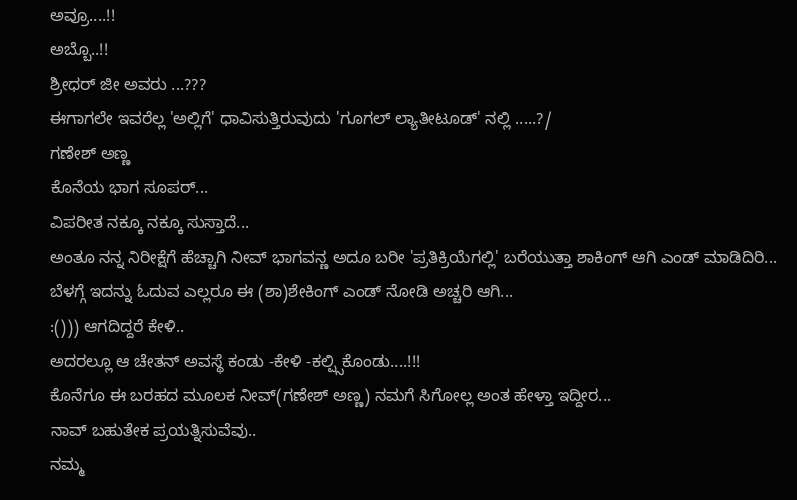ಅವ್ರೂ....!!
ಅಬ್ಬೊ..!!
ಶ್ರೀಧರ್ ಜೀ ಅವರು ...???
ಈಗಾಗಲೇ ಇವರೆಲ್ಲ 'ಅಲ್ಲಿಗೆ' ಧಾವಿಸುತ್ತಿರುವುದು 'ಗೂಗಲ್ ಲ್ಯಾತೀಟೂಡ್' ನಲ್ಲಿ .....?/
ಗಣೇಶ್ ಅಣ್ಣ
ಕೊನೆಯ ಭಾಗ ಸೂಪರ್...
ವಿಪರೀತ ನಕ್ಕೂ ನಕ್ಕೂ ಸುಸ್ತಾದೆ...
ಅಂತೂ ನನ್ನ ನಿರೀಕ್ಷೆಗೆ ಹೆಚ್ಚಾಗಿ ನೀವ್ ಭಾಗವನ್ಣ ಅದೂ ಬರೀ 'ಪ್ರತಿಕ್ರಿಯೆಗಲ್ಲಿ' ಬರೆಯುತ್ತಾ ಶಾಕಿಂಗ್ ಆಗಿ ಎಂಡ್ ಮಾಡಿದಿರಿ...
ಬೆಳಗ್ಗೆ ಇದನ್ನು ಓದುವ ಎಲ್ಲರೂ ಈ (ಶಾ)ಶೇಕಿಂಗ್ ಎಂಡ್ ನೋಡಿ ಅಚ್ಚರಿ ಆಗಿ...
:())) ಆಗದಿದ್ದರೆ ಕೇಳಿ..
ಅದರಲ್ಲೂ ಆ ಚೇತನ್ ಅವಸ್ಥೆ ಕಂಡು -ಕೇಳಿ -ಕಲ್ಪ್ಸಿಕೊಂಡು....!!!
ಕೊನೆಗೂ ಈ ಬರಹದ ಮೂಲಕ ನೀವ್(ಗಣೇಶ್ ಅಣ್ಣ) ನಮಗೆ ಸಿಗೋಲ್ಲ ಅಂತ ಹೇಳ್ತಾ ಇದ್ದೀರ...
ನಾವ್ ಬಹುತೇಕ ಪ್ರಯತ್ನಿಸುವೆವು..
ನಮ್ಮ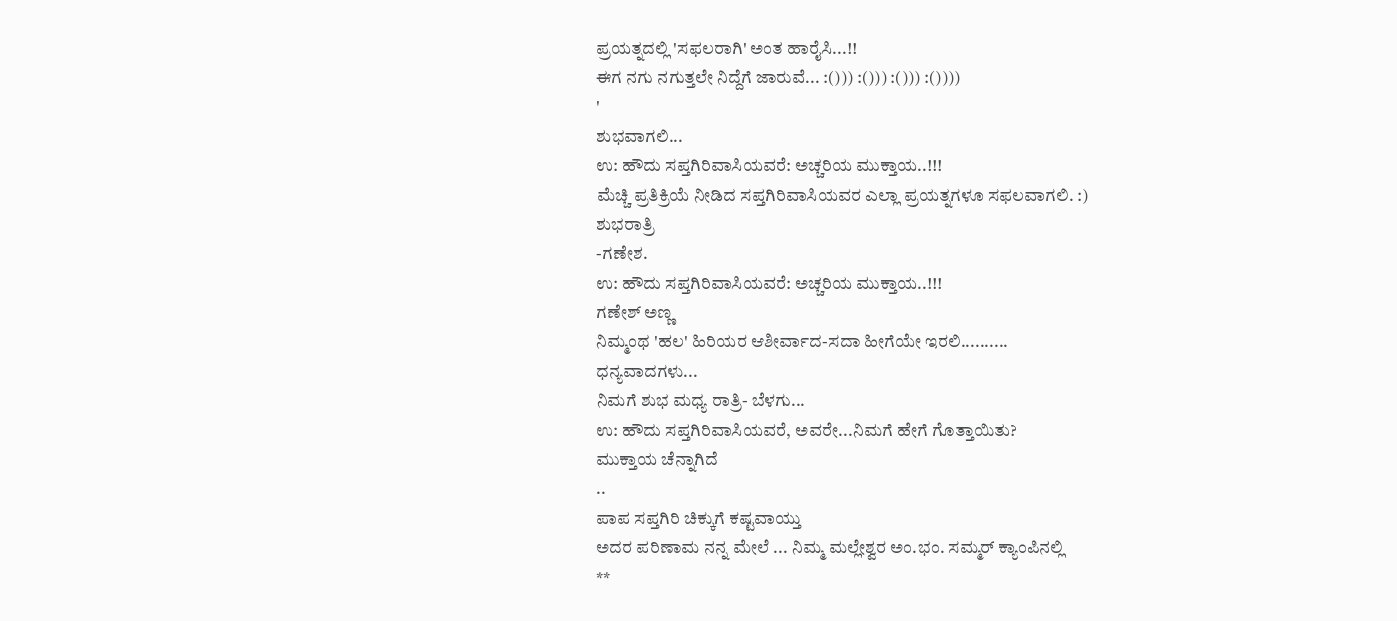ಪ್ರಯತ್ನದಲ್ಲಿ 'ಸಫಲರಾಗಿ' ಅಂತ ಹಾರೈಸಿ...!!
ಈಗ ನಗು ನಗುತ್ತಲೇ ನಿದ್ದೆಗೆ ಜಾರುವೆ... :())) :())) :())) :())))
'
ಶುಭವಾಗಲಿ...
ಉ: ಹೌದು ಸಪ್ತಗಿರಿವಾಸಿಯವರೆ: ಅಚ್ಚರಿಯ ಮುಕ್ತಾಯ..!!!
ಮೆಚ್ಚಿ ಪ್ರತಿಕ್ರಿಯೆ ನೀಡಿದ ಸಪ್ತಗಿರಿವಾಸಿಯವರ ಎಲ್ಲಾ ಪ್ರಯತ್ನಗಳೂ ಸಫಲವಾಗಲಿ. :)
ಶುಭರಾತ್ರಿ
-ಗಣೇಶ.
ಉ: ಹೌದು ಸಪ್ತಗಿರಿವಾಸಿಯವರೆ: ಅಚ್ಚರಿಯ ಮುಕ್ತಾಯ..!!!
ಗಣೇಶ್ ಅಣ್ಣ
ನಿಮ್ಮಂಥ 'ಹಲ' ಹಿರಿಯರ ಆಶೀರ್ವಾದ-ಸದಾ ಹೀಗೆಯೇ ಇರಲಿ..........
ಧನ್ಯವಾದಗಳು...
ನಿಮಗೆ ಶುಭ ಮಧ್ಯ ರಾತ್ರಿ- ಬೆಳಗು...
ಉ: ಹೌದು ಸಪ್ತಗಿರಿವಾಸಿಯವರೆ, ಅವರೇ...ನಿಮಗೆ ಹೇಗೆ ಗೊತ್ತಾಯಿತು?
ಮುಕ್ತಾಯ ಚೆನ್ನಾಗಿದೆ
..
ಪಾಪ ಸಪ್ತಗಿರಿ ಚಿಕ್ಕುಗೆ ಕಷ್ಟವಾಯ್ತು
ಅದರ ಪರಿಣಾಮ ನನ್ನ ಮೇಲೆ ... ನಿಮ್ಮ ಮಲ್ಲೇಶ್ವರ ಅಂ.ಭಂ. ಸಮ್ಮರ್ ಕ್ಯಾಂಪಿನಲ್ಲಿ
**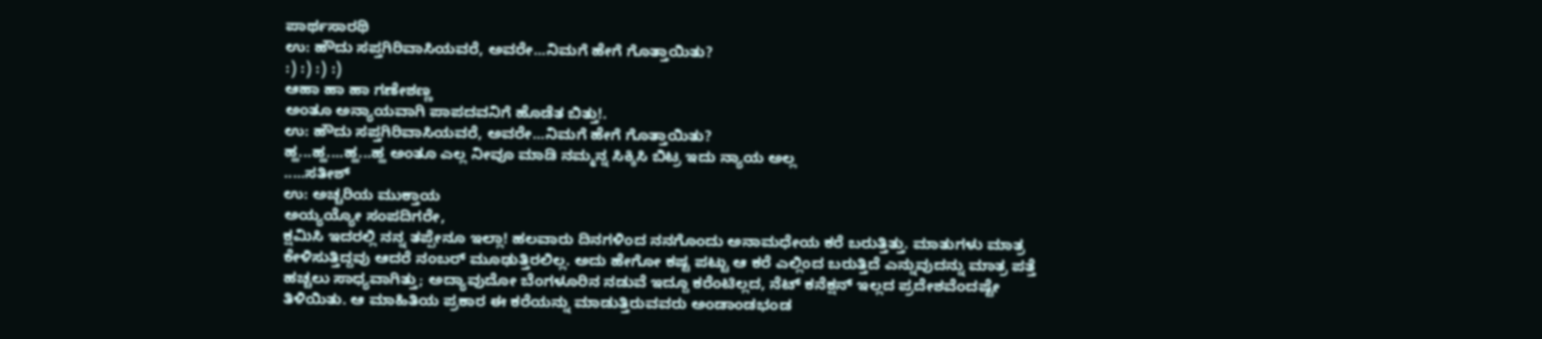ಪಾರ್ಥಸಾರಥಿ
ಉ: ಹೌದು ಸಪ್ತಗಿರಿವಾಸಿಯವರೆ, ಅವರೇ...ನಿಮಗೆ ಹೇಗೆ ಗೊತ್ತಾಯಿತು?
:) :) :) :)
ಆಹಾ ಹಾ ಹಾ ಗಣೇಶಣ್ಣ
ಅಂತೂ ಅನ್ಯಾಯವಾಗಿ ಪಾಪದವನಿಗೆ ಹೊಡೆತ ಬಿತ್ತು!.
ಉ: ಹೌದು ಸಪ್ತಗಿರಿವಾಸಿಯವರೆ, ಅವರೇ...ನಿಮಗೆ ಹೇಗೆ ಗೊತ್ತಾಯಿತು?
ಹ್ಹ...ಹ್ಹ....ಹ್ಹ...ಹ್ಹ ಅಂತೂ ಎಲ್ಲ ನೀವೂ ಮಾಡಿ ನಮ್ಮನ್ನ ಸಿಕ್ಕಿಸಿ ಬಿಟ್ರ ಇದು ನ್ಯಾಯ ಅಲ್ಲ
.....ಸತೀಶ್
ಉ: ಅಚ್ಚರಿಯ ಮುಕ್ತಾಯ
ಅಯ್ಯಯ್ಯೋ ಸಂಪದಿಗರೇ,
ಕ್ಷಮಿಸಿ ಇದರಲ್ಲಿ ನನ್ನ ತಪ್ಪೇನೂ ಇಲ್ಲಾ! ಹಲವಾರು ದಿನಗಳಿಂದ ನನಗೊಂದು ಅನಾಮಧೇಯ ಕರೆ ಬರುತ್ತಿತ್ತು. ಮಾತುಗಳು ಮಾತ್ರ ಕೇಳಿಸುತ್ತಿದ್ದವು ಆದರೆ ನಂಬರ್ ಮೂಢುತ್ತಿರಲಿಲ್ಲ. ಅದು ಹೇಗೋ ಕಷ್ಟ ಪಟ್ಟು ಆ ಕರೆ ಎಲ್ಲಿಂದ ಬರುತ್ತಿದೆ ಎನ್ನುವುದನ್ನು ಮಾತ್ರ ಪತ್ತೆ ಹಚ್ಚಲು ಸಾಧ್ಯವಾಗಿತ್ತು; ಅದ್ಯಾವುದೋ ಬೆಂಗಳೂರಿನ ನಡುವೆ ಇದ್ದೂ ಕರೆಂಟಿಲ್ಲದ, ನೆಟ್ ಕನೆಕ್ಷನ್ ಇಲ್ಲದ ಪ್ರದೇಶವೆಂದಷ್ಟೇ ತಿಳಿಯಿತು. ಆ ಮಾಹಿತಿಯ ಪ್ರಕಾರ ಈ ಕರೆಯನ್ನು ಮಾಡುತ್ತಿರುವವರು ಅಂಡಾಂಡಭಂಡ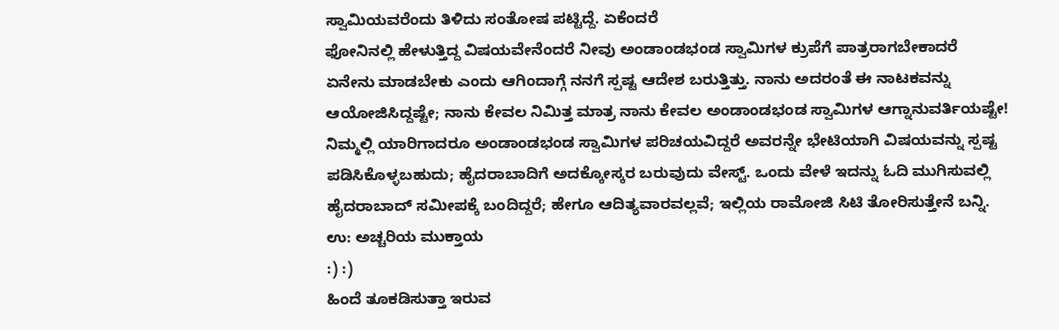ಸ್ವಾಮಿಯವರೆಂದು ತಿಳಿದು ಸಂತೋಷ ಪಟ್ಟಿದ್ದೆ. ಏಕೆಂದರೆ
ಫೋನಿನಲ್ಲಿ ಹೇಳುತ್ತಿದ್ದ ವಿಷಯವೇನೆಂದರೆ ನೀವು ಅಂಡಾಂಡಭಂಡ ಸ್ವಾಮಿಗಳ ಕ್ರುಪೆಗೆ ಪಾತ್ರರಾಗಬೇಕಾದರೆ ಏನೇನು ಮಾಡಬೇಕು ಎಂದು ಆಗಿಂದಾಗ್ಗೆ ನನಗೆ ಸ್ಪಷ್ಟ ಆದೇಶ ಬರುತ್ತಿತ್ತು. ನಾನು ಅದರಂತೆ ಈ ನಾಟಕವನ್ನು ಆಯೋಜಿಸಿದ್ದಷ್ಟೇ; ನಾನು ಕೇವಲ ನಿಮಿತ್ತ ಮಾತ್ರ ನಾನು ಕೇವಲ ಅಂಡಾಂಡಭಂಡ ಸ್ವಾಮಿಗಳ ಆಗ್ನಾನುವರ್ತಿಯಷ್ಟೇ! ನಿಮ್ಮಲ್ಲಿ ಯಾರಿಗಾದರೂ ಅಂಡಾಂಡಭಂಡ ಸ್ವಾಮಿಗಳ ಪರಿಚಯವಿದ್ದರೆ ಅವರನ್ನೇ ಭೇಟಿಯಾಗಿ ವಿಷಯವನ್ನು ಸ್ಪಷ್ಟ ಪಡಿಸಿಕೊಳ್ಳಬಹುದು; ಹೈದರಾಬಾದಿಗೆ ಅದಕ್ಕೋಸ್ಕರ ಬರುವುದು ವೇಸ್ಟ್. ಒಂದು ವೇಳೆ ಇದನ್ನು ಓದಿ ಮುಗಿಸುವಲ್ಲಿ ಹೈದರಾಬಾದ್ ಸಮೀಪಕ್ಕೆ ಬಂದಿದ್ದರೆ; ಹೇಗೂ ಆದಿತ್ಯವಾರವಲ್ಲವೆ; ಇಲ್ಲಿಯ ರಾಮೋಜಿ ಸಿಟಿ ತೋರಿಸುತ್ತೇನೆ ಬನ್ನಿ.
ಉ: ಅಚ್ಚರಿಯ ಮುಕ್ತಾಯ
:) :)
ಹಿಂದೆ ತೂಕಡಿಸುತ್ತಾ ಇರುವ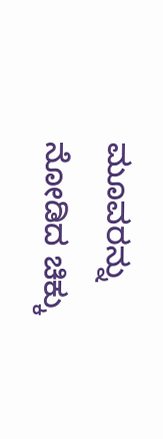ಮೂವರನ್ನು ನೋಡಿದ ಚಿಕ್ಕು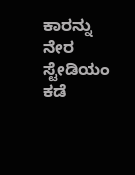ಕಾರನ್ನು ನೇರ ಸ್ಟೇಡಿಯಂ ಕಡೆ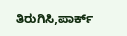ತಿರುಗಿಸಿ,ಪಾರ್ಕ್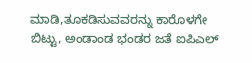ಮಾಡಿ,ತೂಕಡಿಸುವವರನ್ನು ಕಾರೊಳಗೇ ಬಿಟ್ಟು, ಅಂಡಾಂಡ ಭಂಡರ ಜತೆ ಐಪಿಎಲ್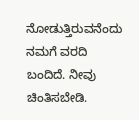ನೋಡುತ್ತಿರುವನೆಂದು ನಮಗೆ ವರದಿ ಬಂದಿದೆ. ನೀವು ಚಿಂತಿಸಬೇಡಿ.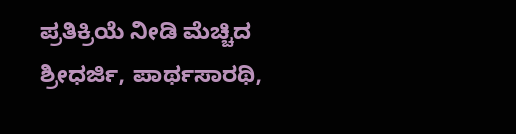ಪ್ರತಿಕ್ರಿಯೆ ನೀಡಿ ಮೆಚ್ಚಿದ ಶ್ರೀಧರ್ಜಿ, ಪಾರ್ಥಸಾರಥಿ,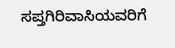ಸಪ್ತಗಿರಿವಾಸಿಯವರಿಗೆ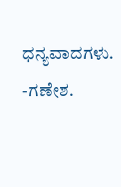ಧನ್ಯವಾದಗಳು.
-ಗಣೇಶ.